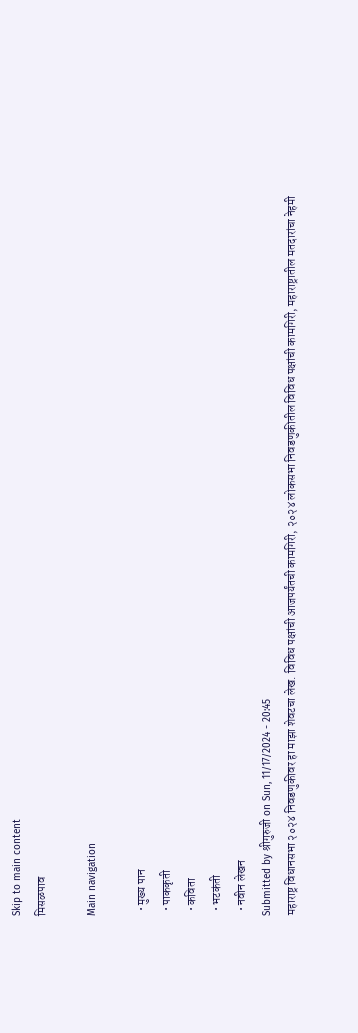Skip to main content
मिसळपाव

Main navigation

  • मुख्य पान
  • पाककृती
  • कविता
  • भटकंती
  • नवीन लेखन
Submitted by श्रीगुरुजी on Sun, 11/17/2024 - 20:45
महाराष्ट्र विधानसभा २०२४ निवडणुकीवर हा माझा शेवटचा लेख. विविध पक्षांची आजपर्यंतची कामगिरी, २०२४ लोकसभा निवडणुकीतील विविध पक्षांची कामगिरी, महाराष्ट्रातील मतदारांचा नेहमी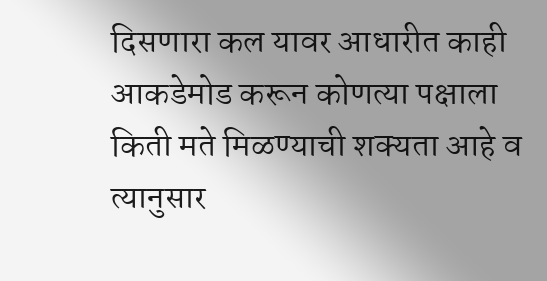दिसणारा कल यावर आधारीत काही आकडेमोड करून कोणत्या पक्षाला किती मते मिळण्याची शक्यता आहे व त्यानुसार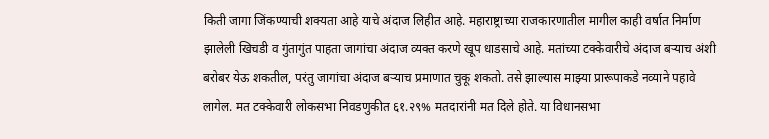किती जागा जिंकण्याची शक्यता आहे याचे अंदाज लिहीत आहे. महाराष्ट्राच्या राजकारणातील मागील काही वर्षात निर्माण झालेली खिचडी व गुंतागुंत पाहता जागांचा अंदाज व्यक्त करणे खूप धाडसाचे आहे. मतांच्या टक्केवारीचे अंदाज बर्‍याच अंशी बरोबर येऊ शकतील, परंतु जागांचा अंदाज बर्‍याच प्रमाणात चुकू शकतो. तसे झाल्यास माझ्या प्रारूपाकडे नव्याने पहावे लागेल. मत टक्केवारी लोकसभा निवडणुकीत ६१.२९% मतदारांनी मत दिले होते. या विधानसभा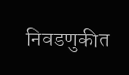निवडणुकीत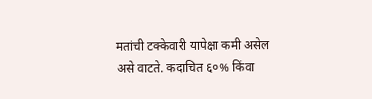मतांची टक्केवारी यापेक्षा कमी असेल असे वाटते. कदाचित ६०% किंवा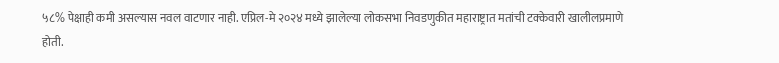५८% पेक्षाही कमी असल्यास नवल वाटणार नाही. एप्रिल-मे २०२४ मध्ये झालेल्या लोकसभा निवडणुकीत महाराष्ट्रात मतांची टक्केवारी खालीलप्रमाणे होती.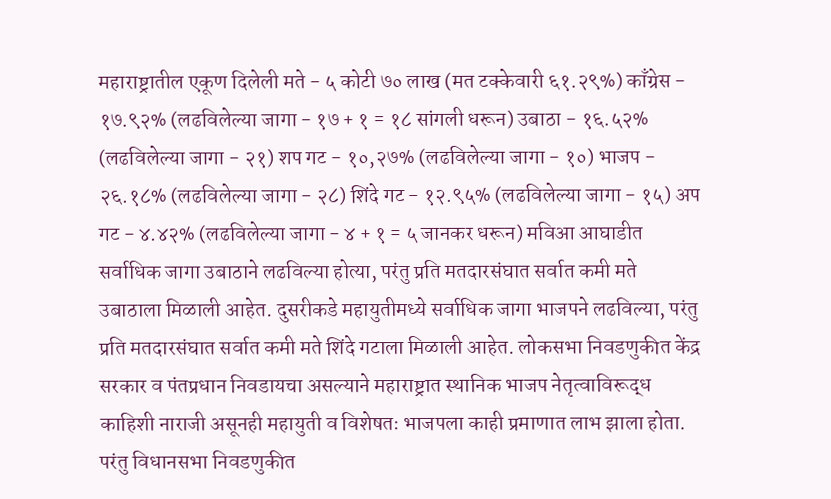महाराष्ट्रातील एकूण दिलेली मते - ५ कोटी ७० लाख (मत टक्केवारी ६१.२९%) काँग्रेस - १७.९२% (लढविलेल्या जागा - १७ + १ = १८ सांगली धरून) उबाठा - १६.५२% (लढविलेल्या जागा - २१) शप गट - १०,२७% (लढविलेल्या जागा - १०) भाजप - २६.१८% (लढविलेल्या जागा - २८) शिंदे गट - १२.९५% (लढविलेल्या जागा - १५) अप गट - ४.४२% (लढविलेल्या जागा - ४ + १ = ५ जानकर धरून) मविआ आघाडीत सर्वाधिक जागा उबाठाने लढविल्या होत्या, परंतु प्रति मतदारसंघात सर्वात कमी मते उबाठाला मिळाली आहेत. दुसरीकडे महायुतीमध्ये सर्वाधिक जागा भाजपने लढविल्या, परंतु प्रति मतदारसंघात सर्वात कमी मते शिंदे गटाला मिळाली आहेत. लोकसभा निवडणुकीत केंद्र सरकार व पंतप्रधान निवडायचा असल्याने महाराष्ट्रात स्थानिक भाजप नेतृत्वाविरूद्ध काहिशी नाराजी असूनही महायुती व विशेषतः भाजपला काही प्रमाणात लाभ झाला होता. परंतु विधानसभा निवडणुकीत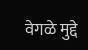वेगळे मुद्दे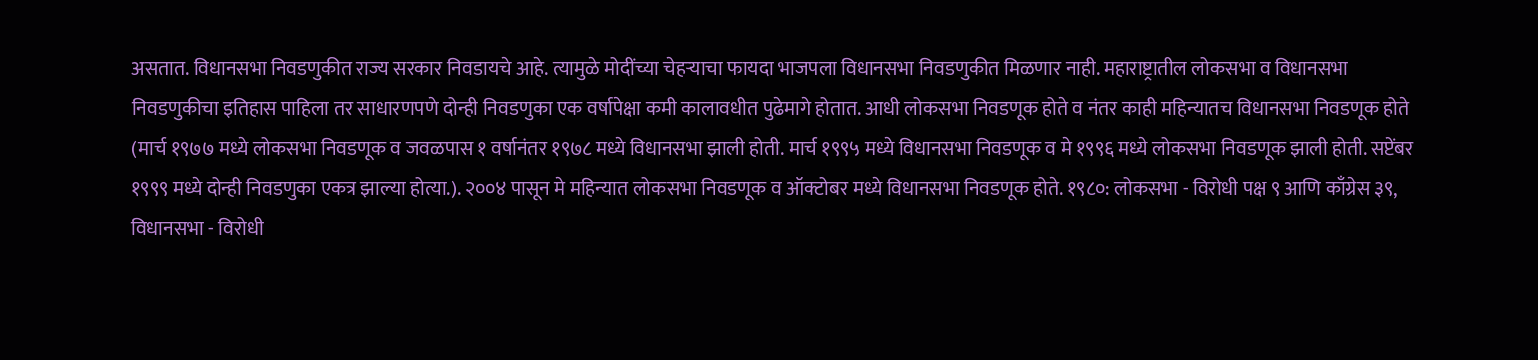असतात. विधानसभा निवडणुकीत राज्य सरकार निवडायचे आहे. त्यामुळे मोदींच्या चेहर्‍याचा फायदा भाजपला विधानसभा निवडणुकीत मिळणार नाही. महाराष्ट्रातील लोकसभा व विधानसभा निवडणुकीचा इतिहास पाहिला तर साधारणपणे दोन्ही निवडणुका एक वर्षापेक्षा कमी कालावधीत पुढेमागे होतात. आधी लोकसभा निवडणूक होते व नंतर काही महिन्यातच विधानसभा निवडणूक होते (मार्च १९७७ मध्ये लोकसभा निवडणूक व जवळपास १ वर्षानंतर १९७८ मध्ये विधानसभा झाली होती. मार्च १९९५ मध्ये विधानसभा निवडणूक व मे १९९६ मध्ये लोकसभा निवडणूक झाली होती. सप्टेंबर १९९९ मध्ये दोन्ही निवडणुका एकत्र झाल्या होत्या.). २००४ पासून मे महिन्यात लोकसभा निवडणूक व ऑक्टोबर मध्ये विधानसभा निवडणूक होते. १९८०: लोकसभा - विरोधी पक्ष ९ आणि काँग्रेस ३९, विधानसभा - विरोधी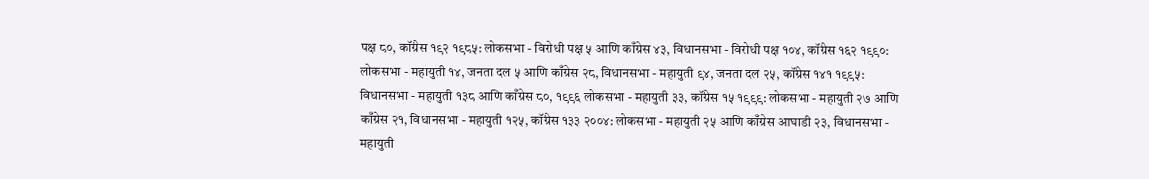पक्ष ८०, कॉंग्रेस १९२ १९८५: लोकसभा - विरोधी पक्ष ५ आणि काँग्रेस ४३, विधानसभा - विरोधी पक्ष १०४, कॉंग्रेस १६२ १९९०: लोकसभा - महायुती १४, जनता दल ५ आणि काँग्रेस २८, विधानसभा - महायुती ९४, जनता दल २५, कॉंग्रेस १४१ १९९५: विधानसभा - महायुती १३८ आणि काँग्रेस ८०, १९९६ लोकसभा - महायुती ३३, कॉंग्रेस १५ १९९९: लोकसभा - महायुती २७ आणि काँग्रेस २१, विधानसभा - महायुती १२५, कॉंग्रेस १३३ २००४: लोकसभा - महायुती २५ आणि काँग्रेस आघाडी २३, विधानसभा - महायुती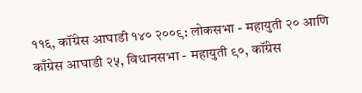११६, कॉंग्रेस आघाडी १४० २००९: लोकसभा - महायुती २० आणि काँग्रेस आघाडी २५, विधानसभा - महायुती ९०, कॉंग्रेस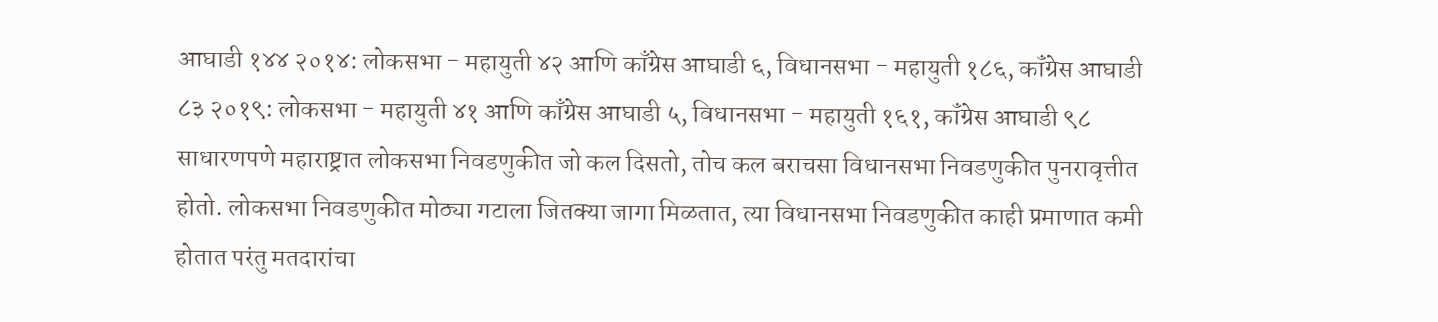आघाडी १४४ २०१४: लोकसभा - महायुती ४२ आणि काँग्रेस आघाडी ६, विधानसभा - महायुती १८६, कॉंग्रेस आघाडी ८३ २०१९: लोकसभा - महायुती ४१ आणि काँग्रेस आघाडी ५, विधानसभा - महायुती १६१, कॉंग्रेस आघाडी ९८ साधारणपणे महाराष्ट्रात लोकसभा निवडणुकीत जो कल दिसतो, तोच कल बराचसा विधानसभा निवडणुकीत पुनरावृत्तीत होतो. लोकसभा निवडणुकीत मोठ्या गटाला जितक्या जागा मिळतात, त्या विधानसभा निवडणुकीत काही प्रमाणात कमी होतात परंतु मतदारांचा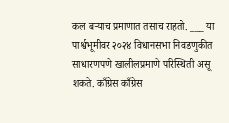कल बर्‍याच प्रमाणात तसाच राहतो. ___ या पार्श्वभूमीवर २०२४ विधानसभा निवडणुकीत साधारणपणे खालीलप्रमाणे परिस्थिती असू शकते. काँग्रेस काँग्रेस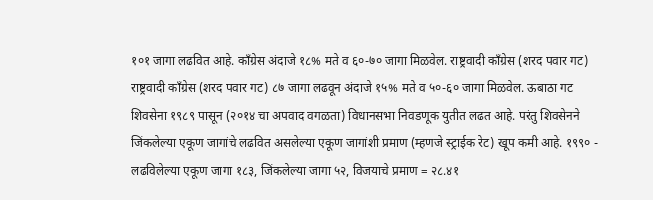१०१ जागा लढवित आहे. काँग्रेस अंदाजे १८% मते व ६०-७० जागा मिळवेल. राष्ट्रवादी काँग्रेस (शरद पवार गट) राष्ट्रवादी काँग्रेस (शरद पवार गट) ८७ जागा लढवून अंदाजे १५% मते व ५०-६० जागा मिळवेल. ऊबाठा गट शिवसेना १९८९ पासून (२०१४ चा अपवाद वगळता) विधानसभा निवडणूक युतीत लढत आहे. परंतु शिवसेनने जिंकलेल्या एकूण जागांचे लढवित असलेल्या एकूण जागांशी प्रमाण (म्हणजे स्ट्राईक रेट) खूप कमी आहे. १९९० - लढविलेल्या एकूण जागा १८३, जिंकलेल्या जागा ५२, विजयाचे प्रमाण = २८.४१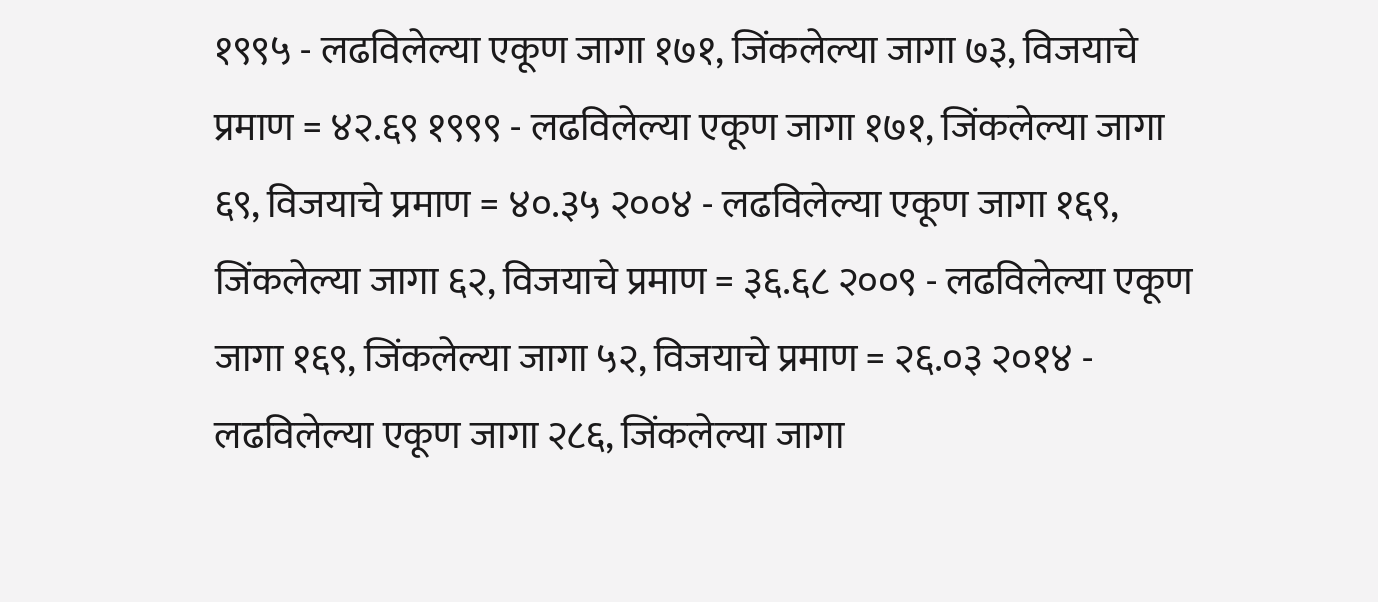१९९५ - लढविलेल्या एकूण जागा १७१, जिंकलेल्या जागा ७३, विजयाचे प्रमाण = ४२.६९ १९९९ - लढविलेल्या एकूण जागा १७१, जिंकलेल्या जागा ६९, विजयाचे प्रमाण = ४०.३५ २००४ - लढविलेल्या एकूण जागा १६९, जिंकलेल्या जागा ६२, विजयाचे प्रमाण = ३६.६८ २००९ - लढविलेल्या एकूण जागा १६९, जिंकलेल्या जागा ५२, विजयाचे प्रमाण = २६.०३ २०१४ - लढविलेल्या एकूण जागा २८६, जिंकलेल्या जागा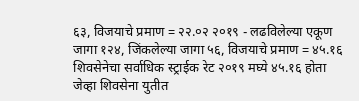६३, विजयाचे प्रमाण = २२.०२ २०१९ - लढविलेल्या एकूण जागा १२४, जिंकलेल्या जागा ५६, विजयाचे प्रमाण = ४५.१६ शिवसेनेचा सर्वाधिक स्ट्राईक रेट २०१९ मघ्ये ४५.१६ होता जेव्हा शिवसेना युतीत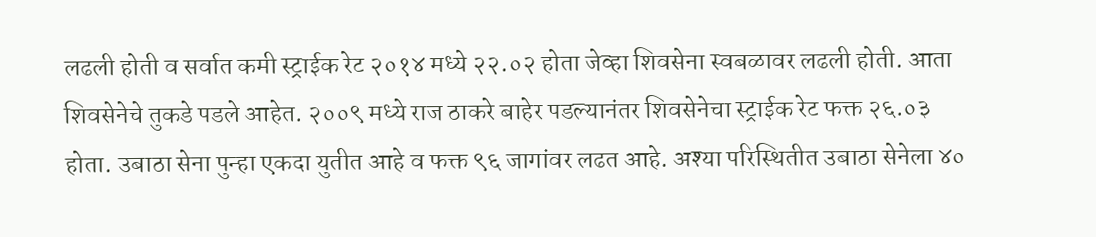लढली होती व सर्वात कमी स्ट्राईक रेट २०१४ मध्ये २२.०२ होता जेव्हा शिवसेना स्वबळावर लढली होती. आता शिवसेनेचे तुकडे पडले आहेत. २००९ मध्ये राज ठाकरे बाहेर पडल्यानंतर शिवसेनेचा स्ट्राईक रेट फक्त २६.०३ होता. उबाठा सेना पुन्हा एकदा युतीत आहे व फक्त ९६ जागांवर लढत आहे. अश्या परिस्थितीत उबाठा सेनेला ४०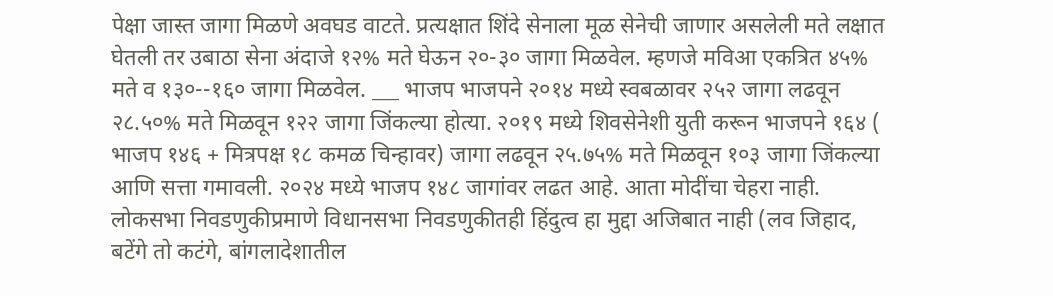पेक्षा जास्त जागा मिळणे अवघड वाटते. प्रत्यक्षात शिंदे सेनाला मूळ सेनेची जाणार असलेली मते लक्षात घेतली तर उबाठा सेना अंदाजे १२% मते घेऊन २०-३० जागा मिळवेल. म्हणजे मविआ एकत्रित ४५% मते व १३०--१६० जागा मिळवेल. ___ भाजप भाजपने २०१४ मध्ये स्वबळावर २५२ जागा लढवून २८.५०% मते मिळवून १२२ जागा जिंकल्या होत्या. २०१९ मध्ये शिवसेनेशी युती करून भाजपने १६४ ( भाजप १४६ + मित्रपक्ष १८ कमळ चिन्हावर) जागा लढवून २५.७५% मते मिळवून १०३ जागा जिंकल्या आणि सत्ता गमावली. २०२४ मध्ये भाजप १४८ जागांवर लढत आहे. आता मोदींचा चेहरा नाही. लोकसभा निवडणुकीप्रमाणे विधानसभा निवडणुकीतही हिंदुत्व हा मुद्दा अजिबात नाही (लव जिहाद, बटेंगे तो कटंगे, बांगलादेशातील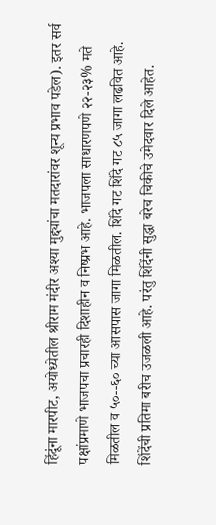हिंदूंना मारपीट, अयोध्येतील श्रीराम मंदीर अश्या मुद्द्यांचा मतदारांवर शून्य प्रभाव पडेल). इतर सर्व पक्षांप्रमाणे भाजपचा प्रचारही दिशाहीन व निष्प्रभ आहे. भाजपला साधारणपणे २२-२३% मते मिळतील व ५०--६० च्या आसपास जागा मिळतील. शिंदे गट शिंदे गट ८५ जागा लढवित आहे. शिंदेंची प्रतिमा बरीच उजळली आहे. परंतु शिंदेंनी सुद्धा बरेच चिकीचे उमेदवार दिले आहेत.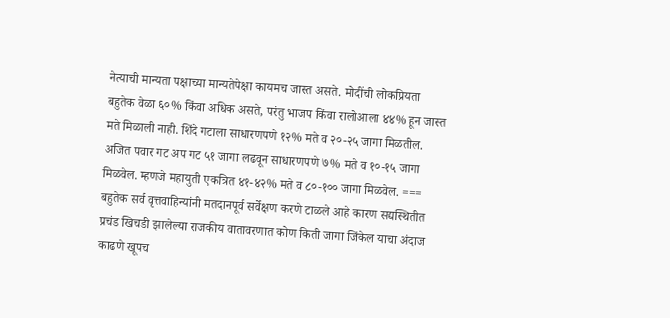नेत्याची मान्यता पक्षाच्या मान्यतेपेक्षा कायमच जास्त असते. मोदींची लोकप्रियता बहुतेक वेळा ६०% किंवा अधिक असते, परंतु भाजप किंवा रालोआला ४४% हून जास्त मते मिळाली नाही. शिंदे गटाला साधारणपणे १२% मते व २०-२५ जागा मिळतील. अजित पवार गट अप गट ५१ जागा लढवून साधारणपणे ७% मते व १०-१५ जागा मिळवेल. म्हणजे महायुती एकत्रित ४१-४२% मते व ८०-१०० जागा मिळवेल. === बहुतेक सर्व वृत्तवाहिन्यांनी मतदानपूर्व सर्वेक्षण करणे टाळले आहे कारण सद्यस्थितीत प्रचंड खिचडी झालेल्या राजकीय वातावरणात कोण किती जागा जिंकेल याचा अंदाज काढणे खूपच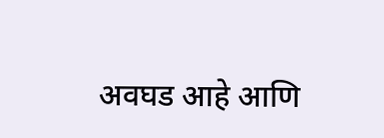अवघड आहे आणि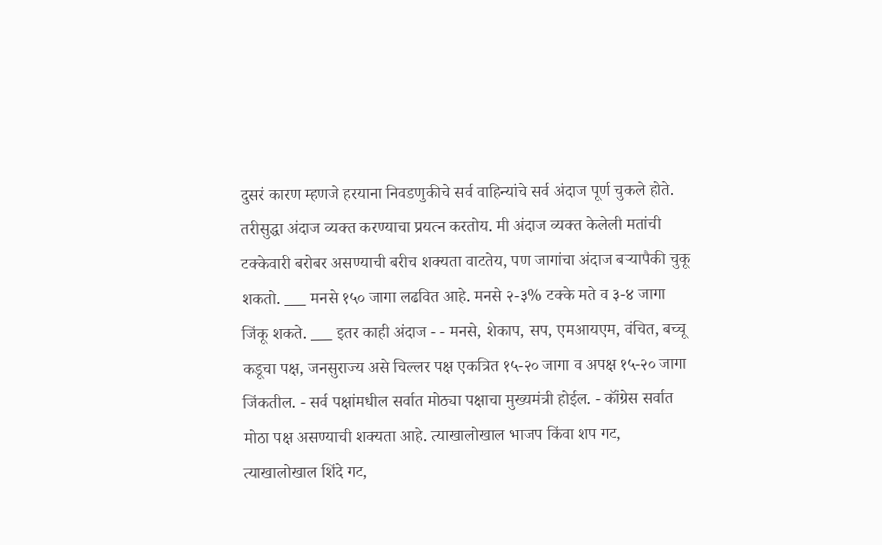दुसरं कारण म्हणजे हरयाना निवडणुकीचे सर्व वाहिन्यांचे सर्व अंदाज पूर्ण चुकले होते. तरीसुद्धा अंदाज व्यक्त करण्याचा प्रयत्न करतोय. मी अंदाज व्यक्त केलेली मतांची टक्केवारी बरोबर असण्याची बरीच शक्यता वाटतेय, पण जागांचा अंदाज बर्‍यापैकी चुकू शकतो. ___ मनसे १५० जागा लढवित आहे. मनसे २-३% टक्के मते व ३-४ जागा जिंकू शकते. ___ इतर काही अंदाज - - मनसे, शेकाप, सप, एमआयएम, वंचित, बच्चू कडूचा पक्ष, जनसुराज्य असे चिल्लर पक्ष एकत्रित १५-२० जागा व अपक्ष १५-२० जागा जिंकतील. - सर्व पक्षांमधील सर्वात मोठ्या पक्षाचा मुख्यमंत्री होईल. - कॉंग्रेस सर्वात मोठा पक्ष असण्याची शक्यता आहे. त्याखालोखाल भाजप किंवा शप गट, त्याखालोखाल शिंदे गट,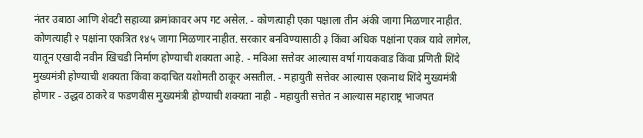नंतर उबाठा आणि शेवटी सहाव्या क्रमांकावर अप गट असेल. - कोणत्याही एका पक्षाला तीन अंकी जागा मिळणार नाहीत. कोणत्याही २ पक्षांना एकत्रित १४५ जागा मिळणार नाहीत. सरकार बनविण्यासाठी ३ किंवा अधिक पक्षांना एकत्र यावे लागेल, यातून एखादी नवीन खिचडी निर्माण होण्याची शक्यता आहे. - मविआ सत्तेवर आल्यास वर्षा गायकवाड किंवा प्रणिती शिंदे मुख्यमंत्री होण्याची शक्यता किंवा कदाचित यशोमती ठाकूर असतील. - महायुती सत्तेवर आल्यास एकनाथ शिंदे मुख्यमंत्री होणार - उद्धव ठाकरे व फडणवीस मुख्यमंत्री होण्याची शक्यता नाही - महायुती सत्तेत न आल्यास महाराष्ट्र भाजपत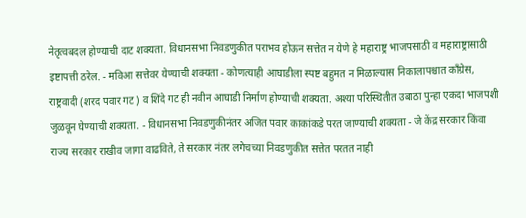नेतृत्वबदल होण्याची दाट शक्यता. विधानसभा निवडणुकीत पराभव होऊन सत्तेत न येणे हे महाराष्ट्र भाजपसाठी व महाराष्ट्रासाठी इष्टापत्ती ठरेल. - मविआ सत्तेवर येण्याची शक्यता - कोणत्याही आघाडीला स्पष्ट बहुमत न मिळाल्यास निकालापश्चात काँग्रेस, राष्ट्रवादी (शरद पवार गट) व शिंदे गट ही नवीन आघाडी निर्माण होण्याची शक्यता. अश्या परिस्थितीत उबाठा पुन्हा एकदा भाजपशी जुळवून घेण्याची शक्यता. - विधानसभा निवडणुकीनंतर अजित पवार काकांकडे परत जाण्याची शक्यता - जे केंद्र सरकार किंवा राज्य सरकार राखीव जागा वाढविते, ते सरकार नंतर लगेचच्या निवडणुकीत सत्तेत परतत नाही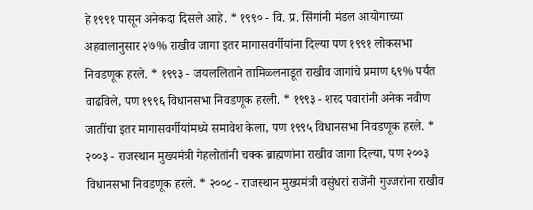हे १९९१ पासून अनेकदा दिसले आहे. * १९९० - वि. प्र. सिंगांनी मंडल आयोगाच्या अहवालानुसार २७% राखीव जागा इतर मागासवर्गीयांना दिल्या पण १९९१ लोकसभा निवडणूक हरले. * १९९३ - जयललिताने तामिळ्लनाडूत राखीव जागांचे प्रमाण ६९% पर्यंत वाढविले, पण १९९६ विधानसभा निवडणूक हरली. * १९९३ - शरद पवारांनी अनेक नवीण जातींचा इतर मागासवर्गीयांमध्ये समावेश केला, पण १९९५ विधानसभा निवडणूक हरले. * २००३ - राजस्थान मुख्यमंत्री गेहलोतांनी चक्क ब्राह्मणांना राखीव जागा दिल्या, पण २००३ विधानसभा निवडणूक हरले. * २००८ - राजस्थान मुख्यमंत्री वसुंधरां राजेंनी गुज्जरांना राखीव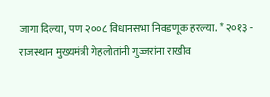जागा दिल्या, पण २००८ विधानसभा निवडणूक हरल्या. * २०१३ - राजस्थान मुख्यमंत्री गेहलोतांनी गुज्जरांना राखीव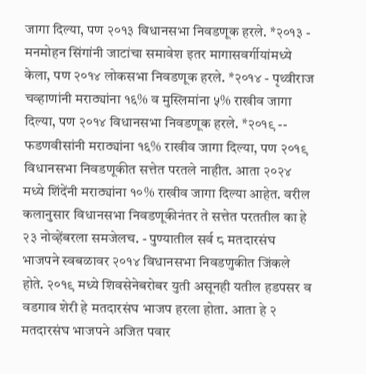जागा दिल्या, पण २०१३ विधानसभा निवडणूक हरले. *२०१३ - मनमोहन सिंगांनी जाटांचा समावेश इतर मागासवर्गीयांमध्ये केला, पण २०१४ लोकसभा निवडणूक हरले. *२०१४ - पृथ्वीराज चव्हाणांनी मराठ्यांना १६% व मुस्लिमांना ५% राखीव जागा दिल्या, पण २०१४ विधानसभा निवडणूक हरले. *२०१९ -- फडणवीसांनी मराठ्यांना १६% राखीव जागा दिल्या, पण २०१९ विधानसभा निवडणूकीत सत्तेत परतले नाहीत. आता २०२४ मध्ये शिंदेंनी मराठ्यांना १०% राखीव जागा दिल्या आहेत. वरील कलानुसार विधानसभा निवडणूकीनंतर ते सत्तेत परततील का हे २३ नोव्हेंबरला समजेलच. - पुण्यातील सर्व ८ मतदारसंघ भाजपने स्वबळावर २०१४ विधानसभा निवडणुकीत जिंकले होते. २०१९ मध्ये शिवसेनेबरोबर युती असूनही यतील हडपसर व वडगाव शेरी हे मतदारसंघ भाजप हरला होता. आता हे २ मतदारसंघ भाजपने अजित पवार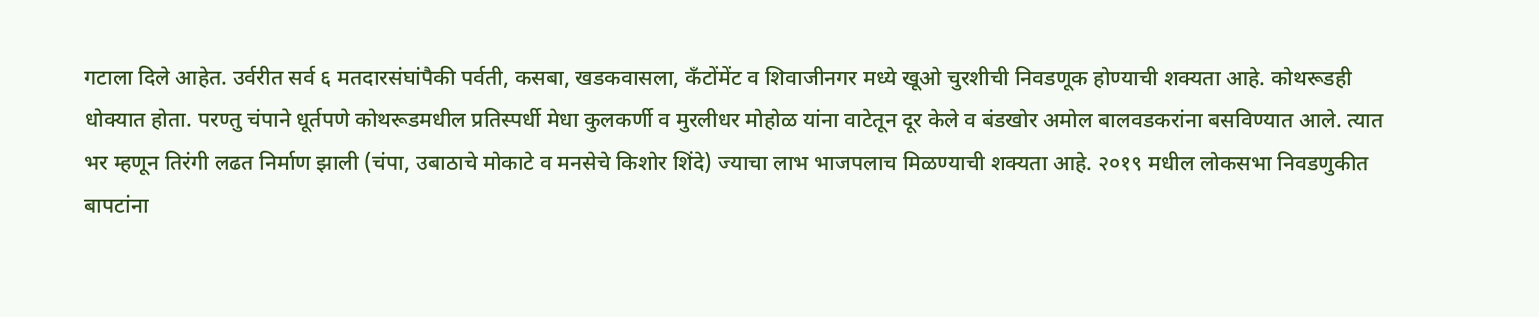गटाला दिले आहेत. उर्वरीत सर्व ६ मतदारसंघांपैकी पर्वती, कसबा, खडकवासला, कँटोंमेंट व शिवाजीनगर मध्ये खूओ चुरशीची निवडणूक होण्याची शक्यता आहे. कोथरूडही धोक्यात होता. परण्तु चंपाने धूर्तपणे कोथरूडमधील प्रतिस्पर्धी मेधा कुलकर्णी व मुरलीधर मोहोळ यांना वाटेतून दूर केले व बंडखोर अमोल बालवडकरांना बसविण्यात आले. त्यात भर म्हणून तिरंगी लढत निर्माण झाली (चंपा, उबाठाचे मोकाटे व मनसेचे किशोर शिंदे) ज्याचा लाभ भाजपलाच मिळण्याची शक्यता आहे. २०१९ मधील लोकसभा निवडणुकीत बापटांना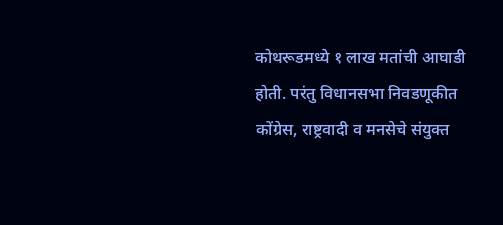कोथरूडमध्ये १ लाख मतांची आघाडी होती. परंतु विधानसभा निवडणूकीत कोंग्रेस, राष्ट्रवादी व मनसेचे संयुक्त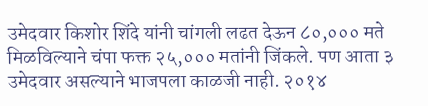उमेदवार किशोर शिंदे यांनी चांगली लढत देऊन ८०,००० मते मिळविल्याने चंपा फक्त २५,००० मतांनी जिंकले. पण आता ३ उमेदवार असल्याने भाजपला काळजी नाही. २०१४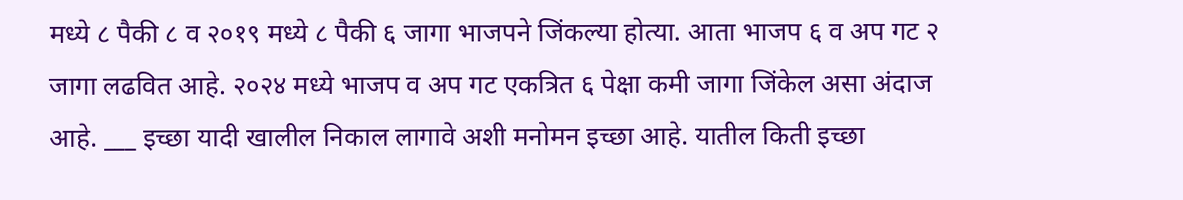मध्ये ८ पैकी ८ व २०१९ मध्ये ८ पैकी ६ जागा भाजपने जिंकल्या होत्या. आता भाजप ६ व अप गट २ जागा लढवित आहे. २०२४ मध्ये भाजप व अप गट एकत्रित ६ पेक्षा कमी जागा जिंकेल असा अंदाज आहे. ___ इच्छा यादी खालील निकाल लागावे अशी मनोमन इच्छा आहे. यातील किती इच्छा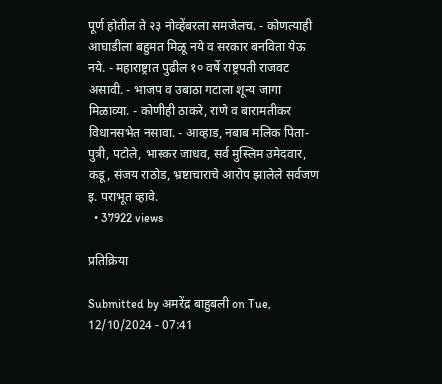पूर्ण होतील ते २३ नोव्हेंबरला समजेलच. - कोणत्याही आघाडीला बहुमत मिळू नये व सरकार बनविता येऊ नये. - महाराष्ट्रात पुढील १० वर्षे राष्ट्रपती राजवट असावी. - भाजप व उबाठा गटाला शून्य जागा मिळाव्या. - कोणीही ठाकरे, राणे व बारामतीकर विधानसभेत नसावा. - आव्हाड, नबाब मलिक पिता-पुत्री, पटोले, भास्कर जाधव, सर्व मुस्लिम उमेदवार, कडू, संजय राठोड, भ्रष्टाचाराचे आरोप झालेले सर्वजण इ. पराभूत व्हावे.
  • 37922 views

प्रतिक्रिया

Submitted by अमरेंद्र बाहुबली on Tue, 12/10/2024 - 07:41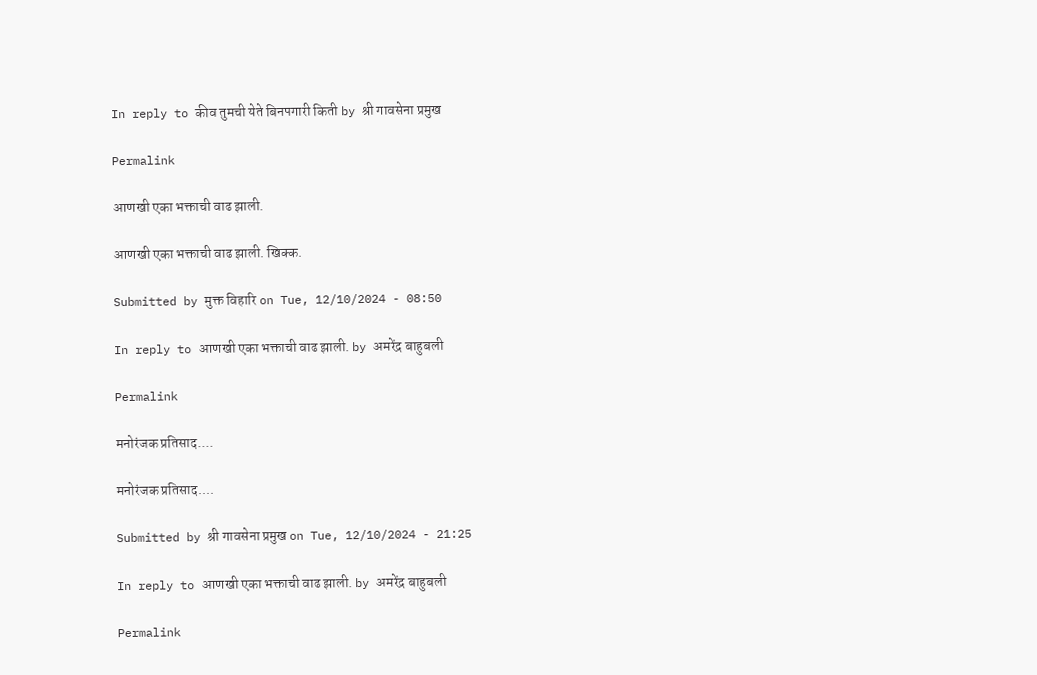In reply to कीव तुमची येते बिनपगारी किती by श्री गावसेना प्रमुख

Permalink

आणखी एका भक्ताची वाढ झाली.

आणखी एका भक्ताची वाढ झाली. खिक्क.

Submitted by मुक्त विहारि on Tue, 12/10/2024 - 08:50

In reply to आणखी एका भक्ताची वाढ झाली. by अमरेंद्र बाहुबली

Permalink

मनोरंजक प्रतिसाद....

मनोरंजक प्रतिसाद....

Submitted by श्री गावसेना प्रमुख on Tue, 12/10/2024 - 21:25

In reply to आणखी एका भक्ताची वाढ झाली. by अमरेंद्र बाहुबली

Permalink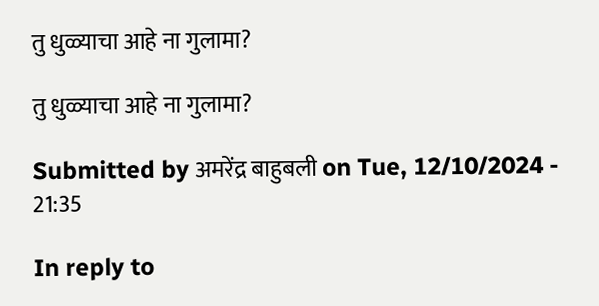तु धुळ्याचा आहे ना गुलामा?

तु धुळ्याचा आहे ना गुलामा?

Submitted by अमरेंद्र बाहुबली on Tue, 12/10/2024 - 21:35

In reply to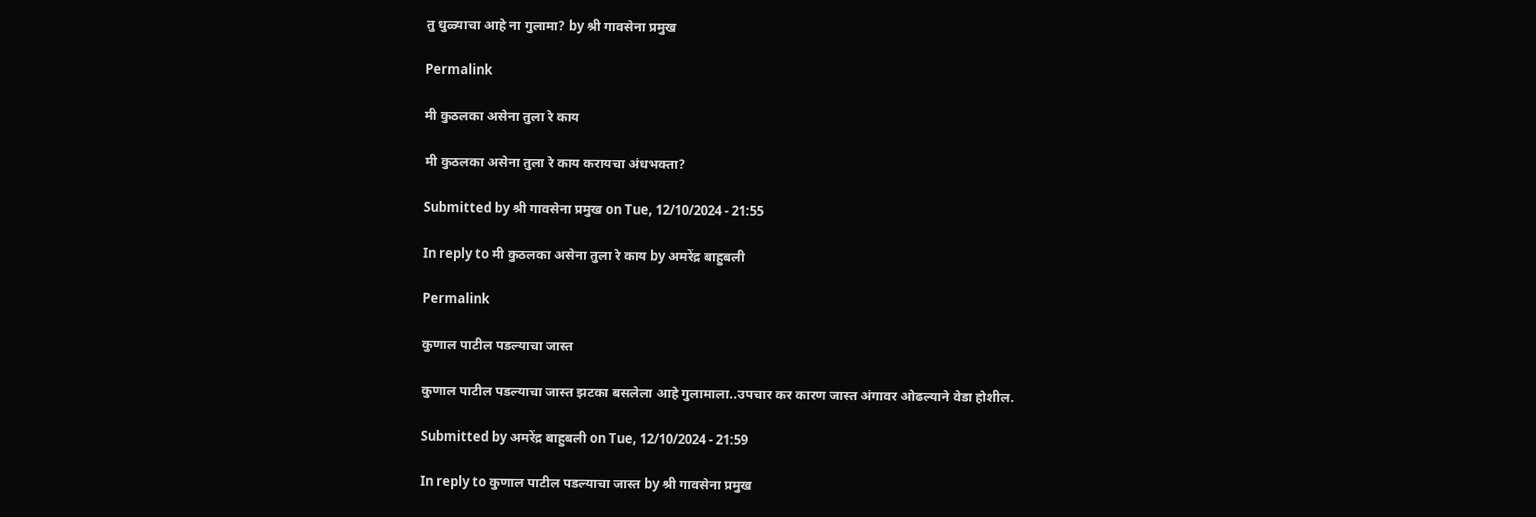तु धुळ्याचा आहे ना गुलामा? by श्री गावसेना प्रमुख

Permalink

मी कुठलका असेना तुला रे काय

मी कुठलका असेना तुला रे काय करायचा अंधभक्ता?

Submitted by श्री गावसेना प्रमुख on Tue, 12/10/2024 - 21:55

In reply to मी कुठलका असेना तुला रे काय by अमरेंद्र बाहुबली

Permalink

कुणाल पाटील पडल्याचा जास्त

कुणाल पाटील पडल्याचा जास्त झटका बसलेला आहे गुलामाला..उपचार कर कारण जास्त अंगावर ओढल्याने वेडा होशील.

Submitted by अमरेंद्र बाहुबली on Tue, 12/10/2024 - 21:59

In reply to कुणाल पाटील पडल्याचा जास्त by श्री गावसेना प्रमुख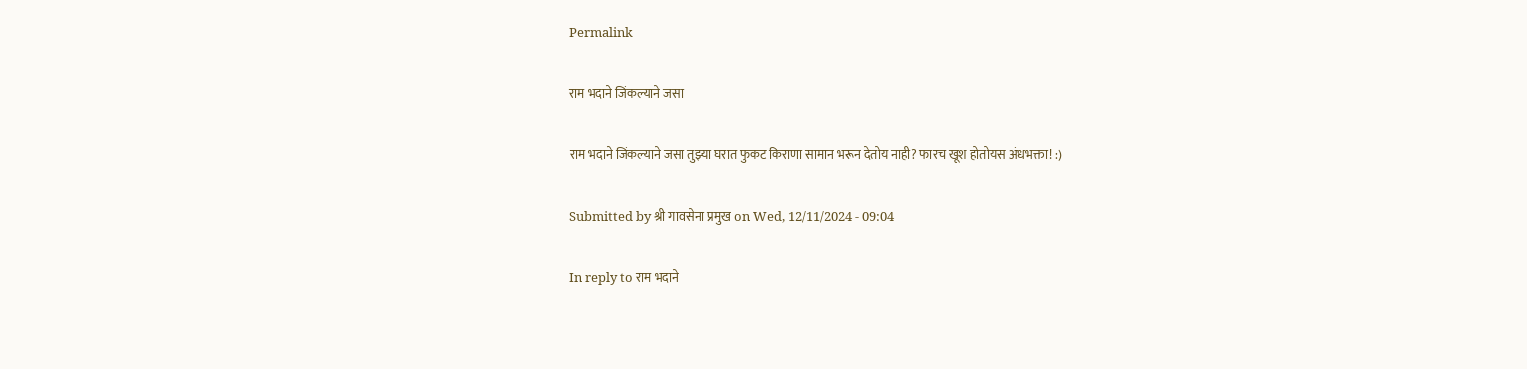Permalink

राम भदाने जिंकल्याने जसा

राम भदाने जिंकल्याने जसा तुझ्या घरात फुकट किराणा सामान भरून देतोय नाही? फारच खूश होतोयस अंधभक्ता! :)

Submitted by श्री गावसेना प्रमुख on Wed, 12/11/2024 - 09:04

In reply to राम भदाने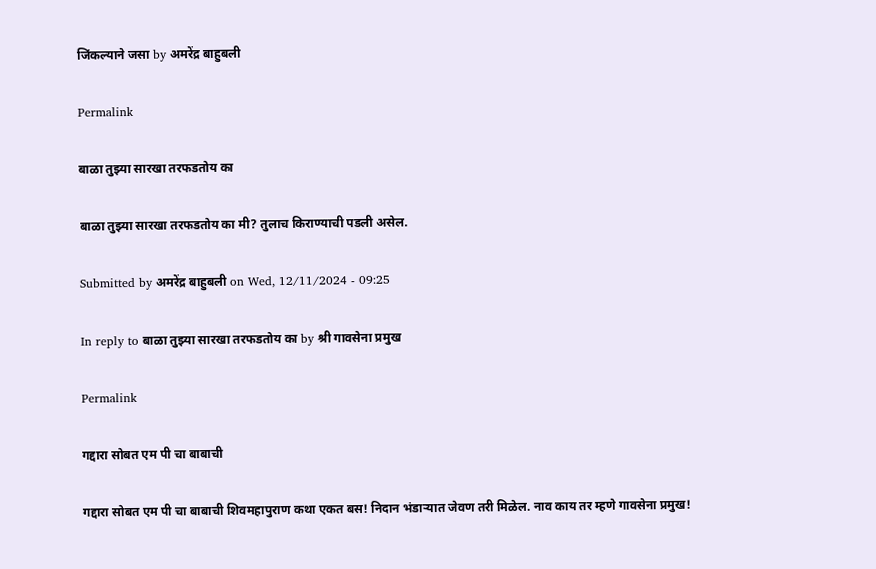जिंकल्याने जसा by अमरेंद्र बाहुबली

Permalink

बाळा तुझ्या सारखा तरफडतोय का

बाळा तुझ्या सारखा तरफडतोय का मी? तुलाच किराण्याची पडली असेल.

Submitted by अमरेंद्र बाहुबली on Wed, 12/11/2024 - 09:25

In reply to बाळा तुझ्या सारखा तरफडतोय का by श्री गावसेना प्रमुख

Permalink

गद्दारा सोबत एम पी चा बाबाची

गद्दारा सोबत एम पी चा बाबाची शिवमहापुराण कथा एकत बस! निदान भंडाऱ्यात जेवण तरी मिळेल. नाव काय तर म्हणे गावसेना प्रमुख!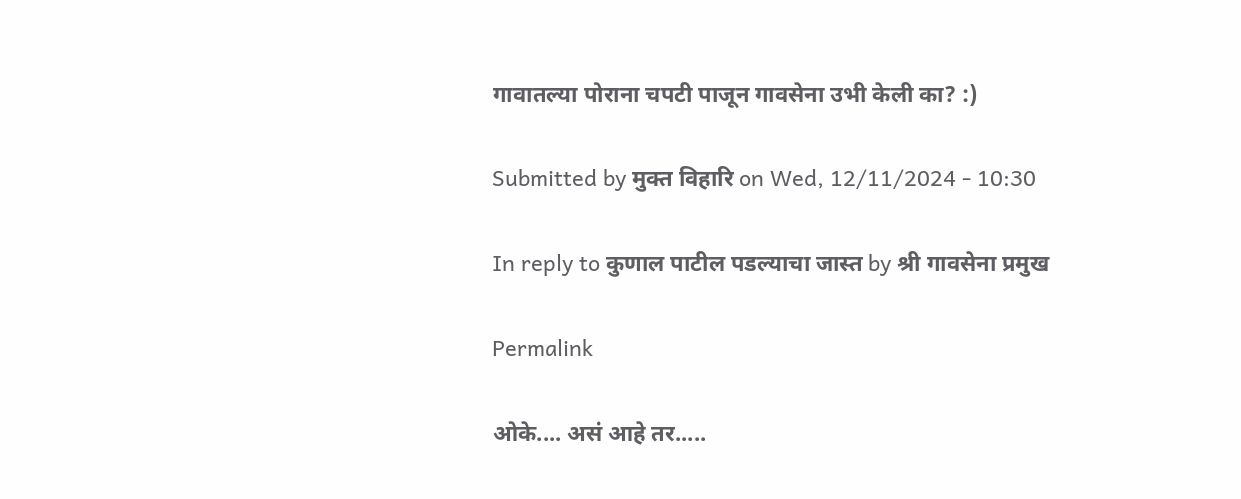गावातल्या पोराना चपटी पाजून गावसेना उभी केली का? :)

Submitted by मुक्त विहारि on Wed, 12/11/2024 - 10:30

In reply to कुणाल पाटील पडल्याचा जास्त by श्री गावसेना प्रमुख

Permalink

ओके.... असं आहे तर.....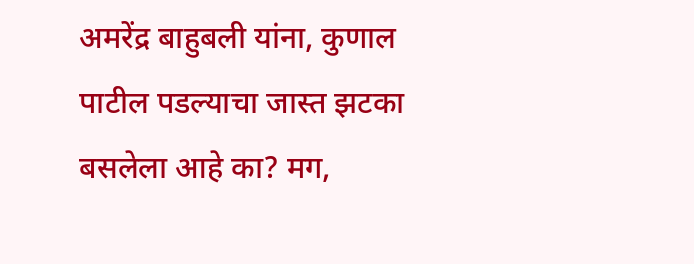अमरेंद्र बाहुबली यांना, कुणाल पाटील पडल्याचा जास्त झटका बसलेला आहे का? मग,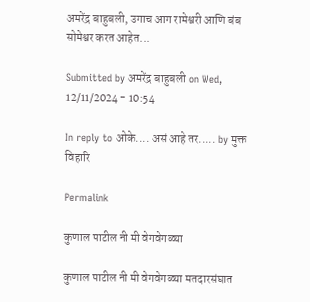अमरेंद्र बाहुबली, उगाच आग रामेश्वरी आणि बंब सोमेश्वर करत आहेत...

Submitted by अमरेंद्र बाहुबली on Wed, 12/11/2024 - 10:54

In reply to ओके.... असं आहे तर..... by मुक्त विहारि

Permalink

कुणाल पाटील नी मी वेगवेगळ्या

कुणाल पाटील नी मी वेगवेगळ्या मतदारसंघात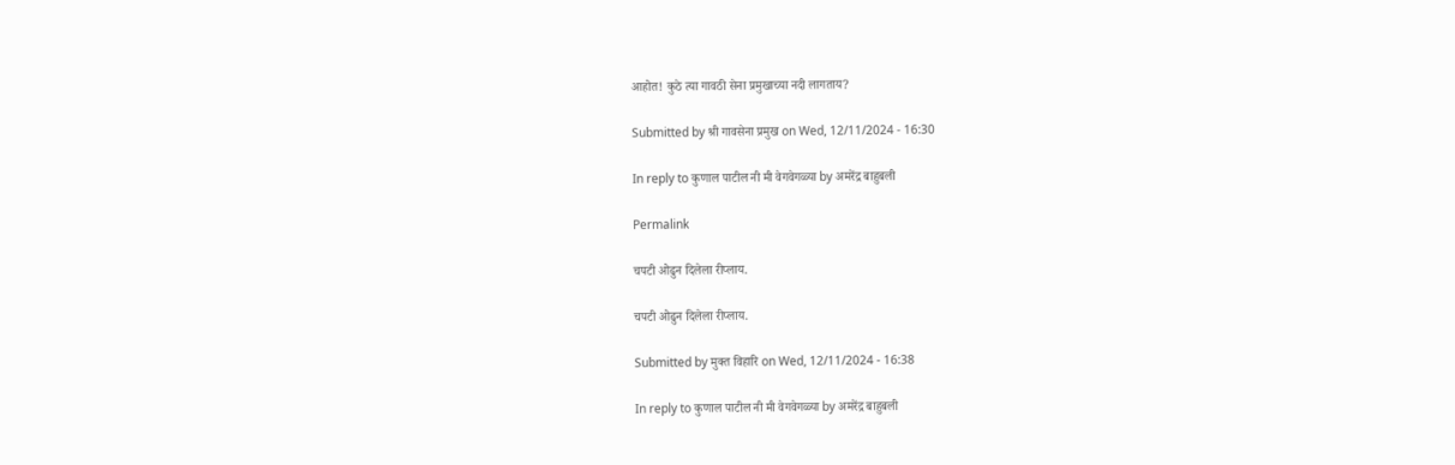आहोत! कुठे त्या गावठी सेना प्रमुखाच्या नदी लागताय?

Submitted by श्री गावसेना प्रमुख on Wed, 12/11/2024 - 16:30

In reply to कुणाल पाटील नी मी वेगवेगळ्या by अमरेंद्र बाहुबली

Permalink

चपटी ओढुन दिलेला रीप्लाय.

चपटी ओढुन दिलेला रीप्लाय.

Submitted by मुक्त विहारि on Wed, 12/11/2024 - 16:38

In reply to कुणाल पाटील नी मी वेगवेगळ्या by अमरेंद्र बाहुबली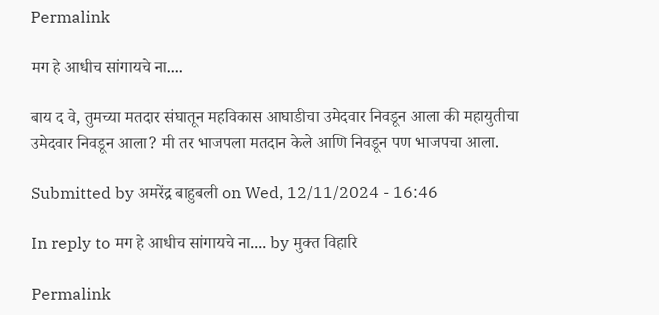Permalink

मग हे आधीच सांगायचे ना....

बाय द वे, तुमच्या मतदार संघातून महविकास आघाडीचा उमेदवार निवडून आला की महायुतीचा उमेदवार निवडून आला? मी तर भाजपला मतदान केले आणि निवडून पण भाजपचा आला.

Submitted by अमरेंद्र बाहुबली on Wed, 12/11/2024 - 16:46

In reply to मग हे आधीच सांगायचे ना.... by मुक्त विहारि

Permalink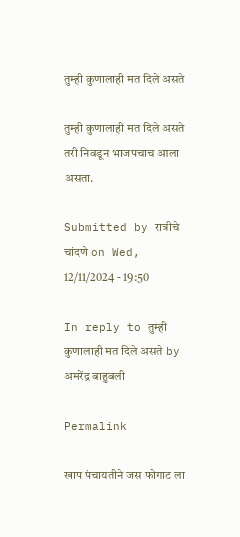तुम्ही कुणालाही मत दिले असते

तुम्ही कुणालाही मत दिले असते तरी निवडून भाजपचाच आला असता.

Submitted by रात्रीचे चांदणे on Wed, 12/11/2024 - 19:50

In reply to तुम्ही कुणालाही मत दिले असते by अमरेंद्र बाहुबली

Permalink

खाप पंचायतीने जस फोगाट ला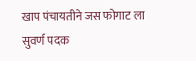खाप पंचायतीने जस फोगाट ला सुवर्ण पदक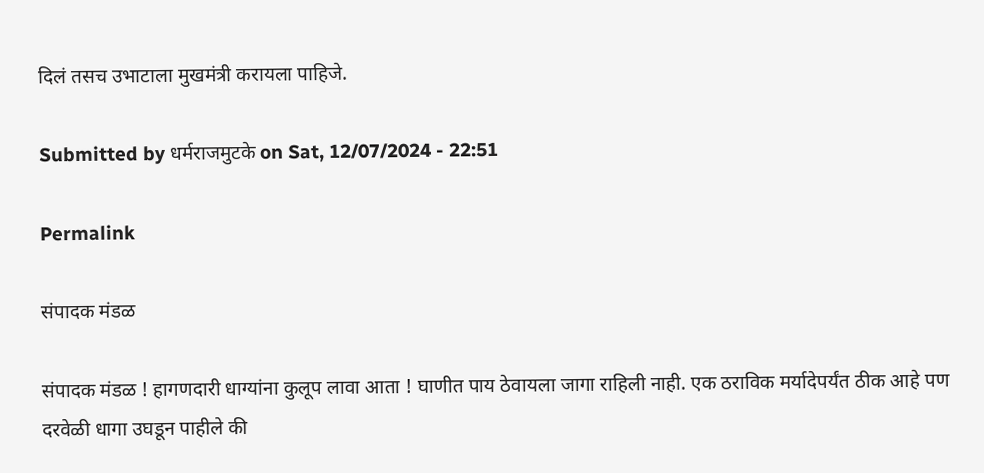दिलं तसच उभाटाला मुखमंत्री करायला पाहिजे.

Submitted by धर्मराजमुटके on Sat, 12/07/2024 - 22:51

Permalink

संपादक मंडळ

संपादक मंडळ ! हागणदारी धाग्यांना कुलूप लावा आता ! घाणीत पाय ठेवायला जागा राहिली नाही. एक ठराविक मर्यादेपर्यंत ठीक आहे पण दरवेळी धागा उघडून पाहीले की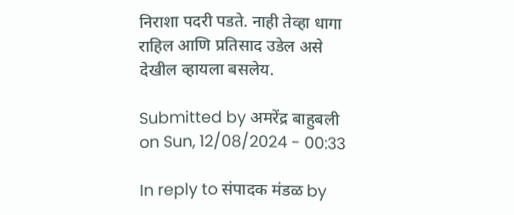निराशा पदरी पडते. नाही तेव्हा धागा राहिल आणि प्रतिसाद उडेल असे देखील व्हायला बसलेय.

Submitted by अमरेंद्र बाहुबली on Sun, 12/08/2024 - 00:33

In reply to संपादक मंडळ by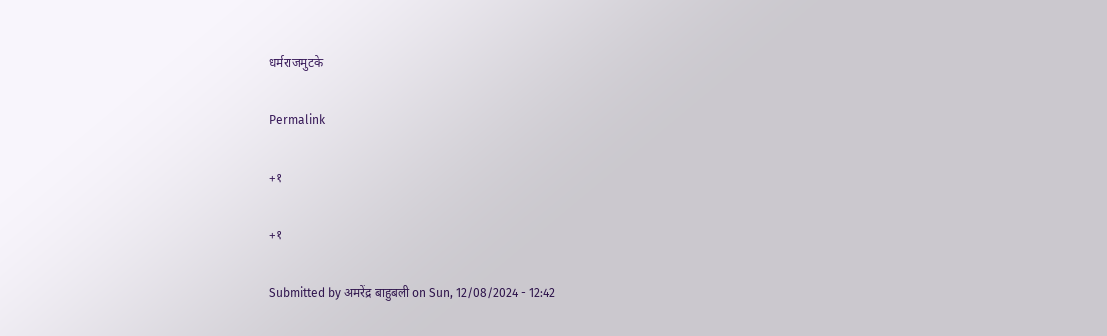धर्मराजमुटके

Permalink

+१

+१

Submitted by अमरेंद्र बाहुबली on Sun, 12/08/2024 - 12:42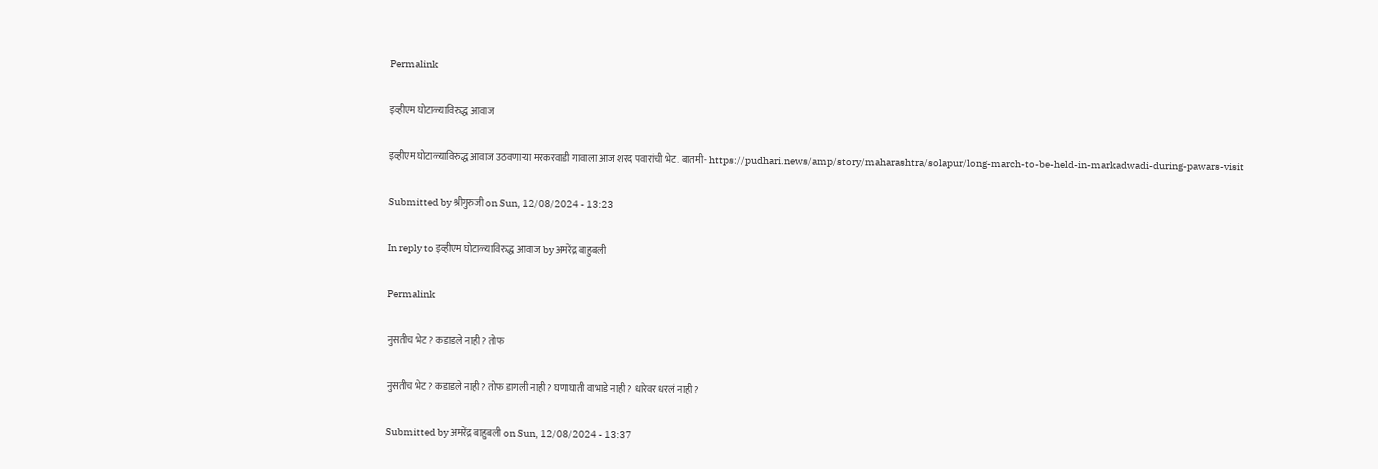Permalink

इव्हीएम घोटाळ्याविरुद्ध आवाज

इव्हीएम घोटाळ्याविरुद्ध आवाज उठवणाऱ्या मरकरवाडी गावाला आज शरद पवारांची भेट. बातमी- https://pudhari.news/amp/story/maharashtra/solapur/long-march-to-be-held-in-markadwadi-during-pawars-visit

Submitted by श्रीगुरुजी on Sun, 12/08/2024 - 13:23

In reply to इव्हीएम घोटाळ्याविरुद्ध आवाज by अमरेंद्र बाहुबली

Permalink

नुसतीच भेट? कडाडले नाही? तोफ

नुसतीच भेट? कडाडले नाही? तोफ डागली नाही? घणाघाती वाभाडे नाही? धारेवर धरलं नाही?

Submitted by अमरेंद्र बाहुबली on Sun, 12/08/2024 - 13:37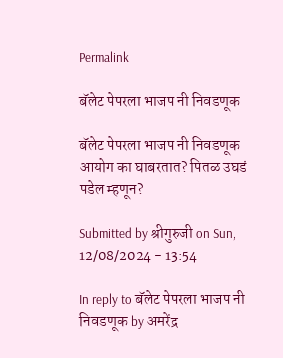Permalink

बॅलेट पेपरला भाजप नी निवडणूक

बॅलेट पेपरला भाजप नी निवडणूक आयोग का घाबरतात? पितळ उघडं पडेल म्हणून?

Submitted by श्रीगुरुजी on Sun, 12/08/2024 - 13:54

In reply to बॅलेट पेपरला भाजप नी निवडणूक by अमरेंद्र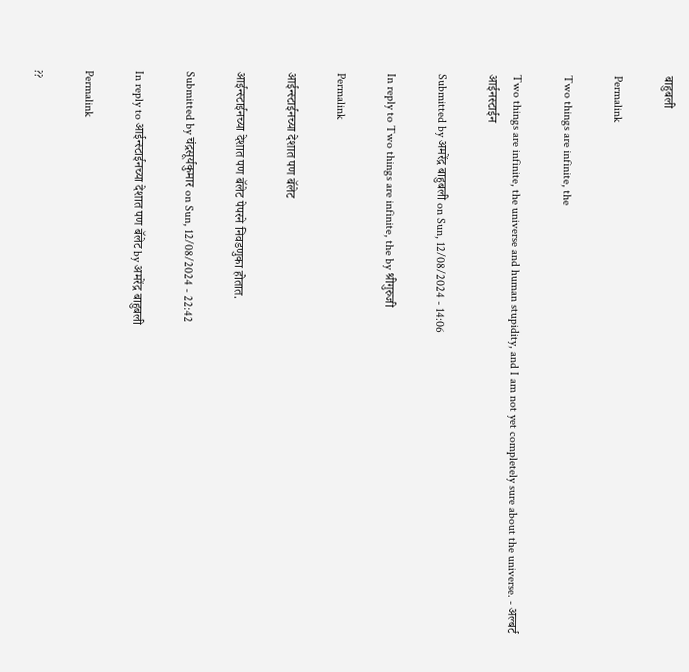बाहुबली

Permalink

Two things are infinite, the

Two things are infinite, the universe and human stupidity, and I am not yet completely sure about the universe. - अल्बर्ट आईनस्टाईन

Submitted by अमरेंद्र बाहुबली on Sun, 12/08/2024 - 14:06

In reply to Two things are infinite, the by श्रीगुरुजी

Permalink

आईन्स्टाईनच्या देशात पण बॅलेट

आईन्स्टाईनच्या देशात पण बॅलेट पेपरने निवडणुका होतात.

Submitted by चंद्रसूर्यकुमार on Sun, 12/08/2024 - 22:42

In reply to आईन्स्टाईनच्या देशात पण बॅलेट by अमरेंद्र बाहुबली

Permalink

??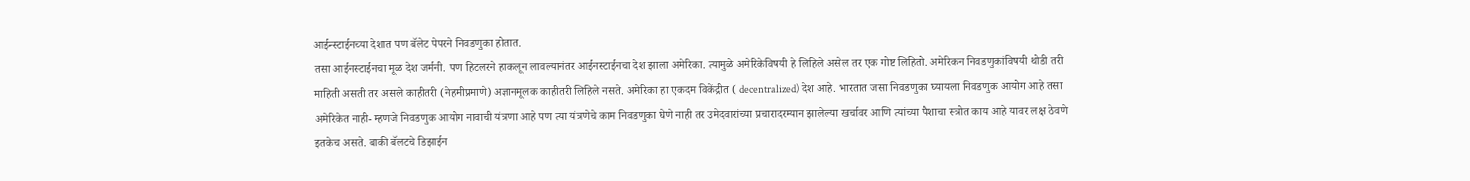आईन्स्टाईनच्या देशात पण बॅलेट पेपरने निवडणुका होतात.
तसा आईनस्टाईनचा मूळ देश जर्मनी. पण हिटलरने हाकलून लावल्यानंतर आईनस्टाईनचा देश झाला अमेरिका. त्यामुळे अमेरिकेविषयी हे लिहिले असेल तर एक गोष्ट लिहितो. अमेरिकन निवडणुकांविषयी थोडी तरी माहिती असती तर असले काहीतरी (नेहमीप्रमाणे) अज्ञानमूलक काहीतरी लिहिले नसते. अमेरिका हा एकदम विकेंद्रीत ( decentralized) देश आहे. भारतात जसा निवडणुका घ्यायला निवडणुक आयोग आहे तसा अमेरिकेत नाही- म्हणजे निवडणुक आयोग नावाची यंत्रणा आहे पण त्या यंत्रणेचे काम निवडणुका घेणे नाही तर उमेदवारांच्या प्रचारादरम्यान झालेल्या खर्चावर आणि त्यांच्या पैशाचा स्त्रोत काय आहे यावर लक्ष ठेवणे इतकेच असते. बाकी बॅलटचे डिझाईन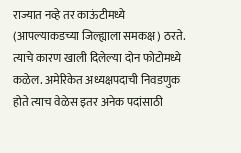राज्यात नव्हे तर काऊंटीमध्ये (आपल्याकडच्या जिल्ह्याला समकक्ष) ठरते. त्याचे कारण खाली दिलेल्या दोन फोटोमध्ये कळेल. अमेरिकेत अध्यक्षपदाची निवडणुक होते त्याच वेळेस इतर अनेक पदांसाठी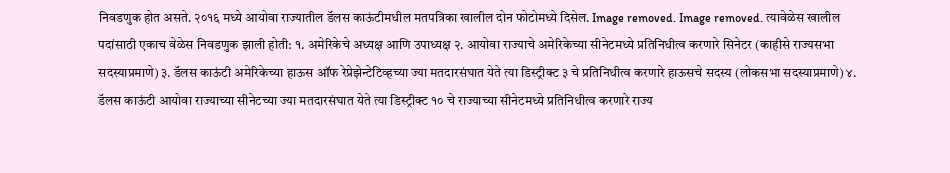निवडणुक होत असते. २०१६ मध्ये आयोवा राज्यातील डॅलस काऊंटीमधील मतपत्रिका खालील दोन फोटोमध्ये दिसेल. Image removed. Image removed. त्यावेळेस खालील पदांसाठी एकाच वेळेस निवडणुक झाली होती: १. अमेरिकेचे अध्यक्ष आणि उपाध्यक्ष २. आयोवा राज्याचे अमेरिकेच्या सीनेटमध्ये प्रतिनिधीत्व करणारे सिनेटर (काहीसे राज्यसभा सदस्याप्रमाणे) ३. डॅलस काऊंटी अमेरिकेच्या हाऊस ऑफ रेप्रेझेन्टेटिव्हच्या ज्या मतदारसंघात येते त्या डिस्ट्रीक्ट ३ चे प्रतिनिधीत्व करणारे हाऊसचे सदस्य (लोकसभा सदस्याप्रमाणे) ४. डॅलस काऊंटी आयोवा राज्याच्या सीनेटच्या ज्या मतदारसंघात येते त्या डिस्ट्रीक्ट १० चे राज्याच्या सीनेटमध्ये प्रतिनिधीत्व करणारे राज्य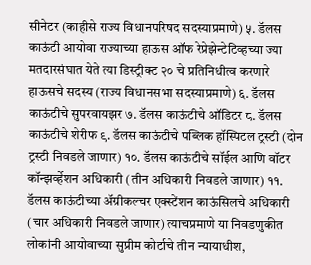सीनेटर (काहीसे राज्य विधानपरिषद सदस्याप्रमाणे) ५. डॅलस काऊंटी आयोवा राज्याच्या हाऊस ऑफ रेप्रेझेन्टेटिव्हच्या ज्या मतदारसंघात येते त्या डिस्ट्रीक्ट २० चे प्रतिनिधीत्व करणारे हाऊसचे सदस्य (राज्य विधानसभा सदस्याप्रमाणे) ६. डॅलस काऊंटीचे सुपरवायझर ७. डॅलस काऊंटीचे ऑडिटर ८. डॅलस काऊंटीचे शेरीफ ९. डॅलस काऊंटीचे पब्लिक हॉस्पिटल ट्रस्टी (दोन ट्रस्टी निवडले जाणार) १०. डॅलस काऊंटीचे सॉईल आणि वॉटर कॉन्झर्व्हेशन अधिकारी (तीन अधिकारी निवडले जाणार) ११. डॅलस काऊंटीच्या अ‍ॅग्रीकल्चर एक्स्टेंशन काऊंसिलचे अधिकारी (चार अधिकारी निवडले जाणार) त्याचप्रमाणे या निवडणुकीत लोकांनी आयोवाच्या सुप्रीम कोर्टाचे तीन न्यायाधीश,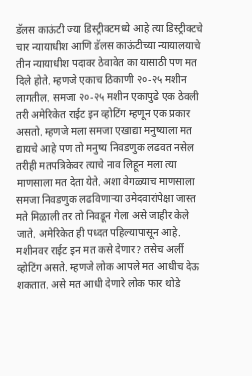डॅलस काऊंटी ज्या डिस्ट्रीक्टमध्ये आहे त्या डिस्ट्रीक्टचे चार न्यायाधीश आणि डॅलस काऊंटीच्या न्यायालयाचे तीन न्यायाधीश पदावर ठेवावेत का यासाठी पण मत दिले होते. म्हणजे एकाच ठिकाणी २०-२५ मशीन लागतील. समजा २०-२५ मशीन एकापुढे एक ठेवली तरी अमेरिकेत राईट इन व्होटिंग म्हणून एक प्रकार असतो. म्हणजे मला समजा एखाद्या मनुष्याला मत द्यायचे आहे पण तो मनुष्य निवडणुक लढवत नसेल तरीही मतपत्रिकेवर त्याचे नाव लिहून मला त्या माणसाला मत देता येते. अशा वेगळ्याच माणसाला समजा निवडणुक लढविणार्‍या उमेदवारांपेक्षा जास्त मते मिळाली तर तो निवडून गेला असे जाहीर केले जाते. अमेरिकेत ही पध्दत पहिल्यापासून आहे. मशीनवर राईट इन मत कसे देणार? तसेच अर्ली व्होटिंग असते. म्हणजे लोक आपले मत आधीच देऊ शकतात. असे मत आधी देणारे लोक फार थोडे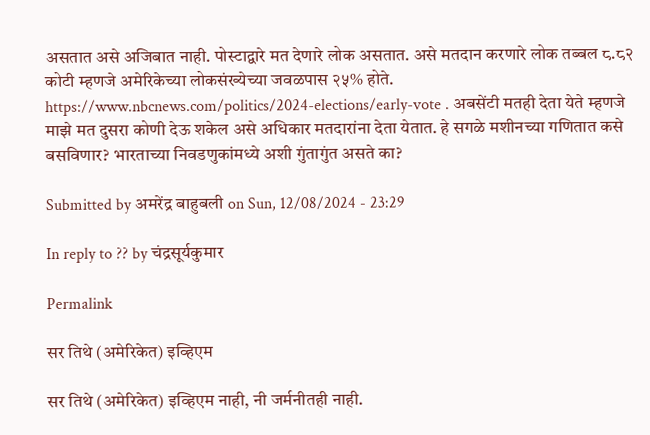असतात असे अजिबात नाही. पोस्टाद्वारे मत देणारे लोक असतात. असे मतदान करणारे लोक तब्बल ८.८२ कोटी म्हणजे अमेरिकेच्या लोकसंख्येच्या जवळपास २५% होते. https://www.nbcnews.com/politics/2024-elections/early-vote . अबसेंटी मतही देता येते म्हणजे माझे मत दुसरा कोणी देऊ शकेल असे अधिकार मतदारांना देता येतात. हे सगळे मशीनच्या गणितात कसे बसविणार? भारताच्या निवडणुकांमध्ये अशी गुंतागुंत असते का?

Submitted by अमरेंद्र बाहुबली on Sun, 12/08/2024 - 23:29

In reply to ?? by चंद्रसूर्यकुमार

Permalink

सर तिथे (अमेरिकेत) इव्हिएम

सर तिथे (अमेरिकेत) इव्हिएम नाही, नी जर्मनीतही नाही.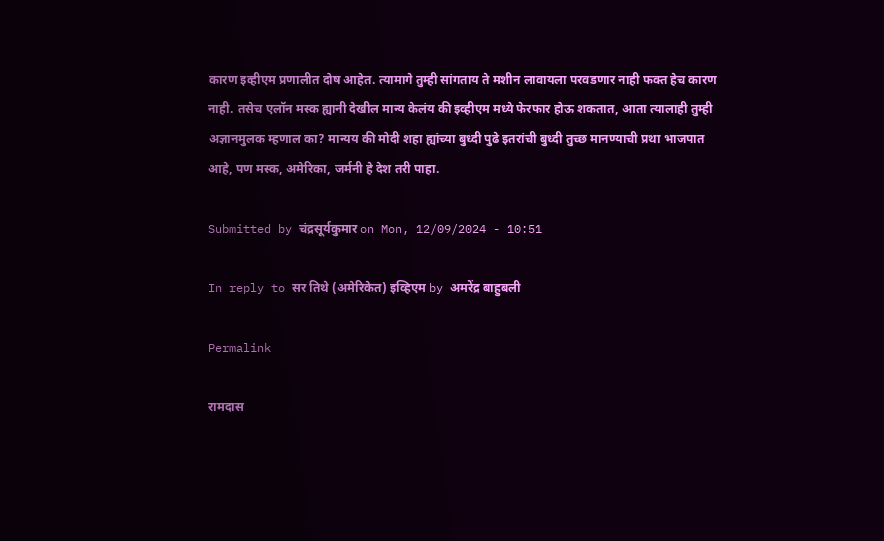कारण इव्हीएम प्रणालीत दोष आहेत. त्यामागे तुम्ही सांगताय ते मशीन लावायला परवडणार नाही फक्त हेच कारण नाही. तसेच एलॉन मस्क ह्यानी देखील मान्य केलंय की इव्हीएम मध्ये फेरफार होऊ शकतात, आता त्यालाही तुम्ही अज्ञानमुलक म्हणाल का? मान्यय की मोदी शहा ह्यांच्या बुध्दी पुढे इतरांची बुध्दी तुच्छ मानण्याची प्रथा भाजपात आहे, पण मस्क, अमेरिका, जर्मनी हे देश तरी पाहा.

Submitted by चंद्रसूर्यकुमार on Mon, 12/09/2024 - 10:51

In reply to सर तिथे (अमेरिकेत) इव्हिएम by अमरेंद्र बाहुबली

Permalink

रामदास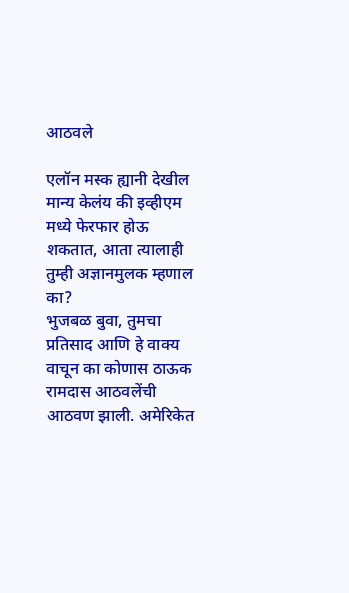आठवले

एलॉन मस्क ह्यानी देखील मान्य केलंय की इव्हीएम मध्ये फेरफार होऊ शकतात, आता त्यालाही तुम्ही अज्ञानमुलक म्हणाल का?
भुजबळ बुवा, तुमचा प्रतिसाद आणि हे वाक्य वाचून का कोणास ठाऊक रामदास आठवलेंची आठवण झाली. अमेरिकेत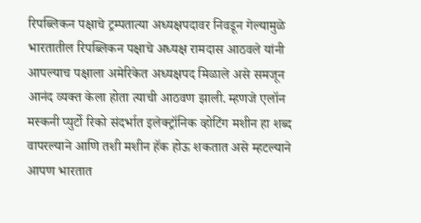रिपब्लिकन पक्षाचे ट्रम्पतात्या अध्यक्षपदावर निवडून गेल्यामुळे भारतातील रिपब्लिकन पक्षाचे अध्यक्ष रामदास आठवले यांनी आपल्याच पक्षाला अमेरिकेत अध्यक्षपद मिळाले असे समजून आनंद व्यक्त केला होता त्याची आठवण झाली. म्हणजे एलॉन मस्कनी प्युर्टो रिको संदर्भात इलेक्ट्रॉनिक व्होटिंग मशीन हा शब्द वापरल्याने आणि तशी मशीन हॅक होऊ शकतात असे म्हटल्याने आपण भारतात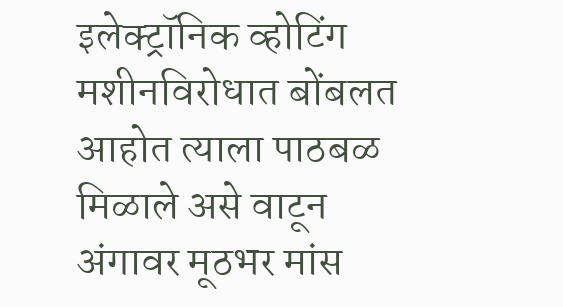इलेक्ट्रॉनिक व्होटिंग मशीनविरोधात बोंबलत आहोत त्याला पाठबळ मिळाले असे वाटून अंगावर मूठभर मांस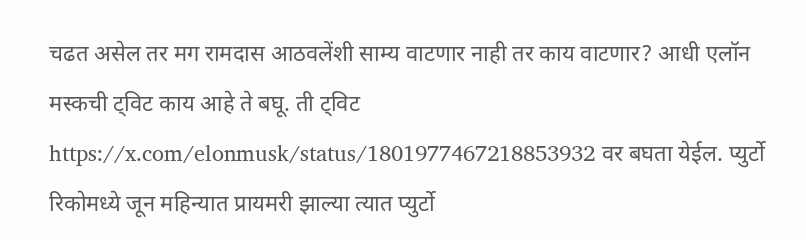चढत असेल तर मग रामदास आठवलेंशी साम्य वाटणार नाही तर काय वाटणार? आधी एलॉन मस्कची ट्विट काय आहे ते बघू. ती ट्विट https://x.com/elonmusk/status/1801977467218853932 वर बघता येईल. प्युर्टो रिकोमध्ये जून महिन्यात प्रायमरी झाल्या त्यात प्युर्टो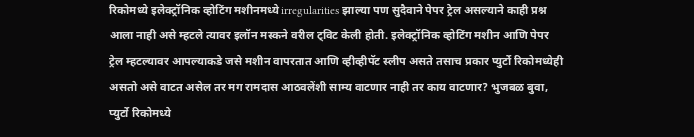रिकोमध्ये इलेक्ट्रॉनिक व्होटिंग मशीनमध्ये irregularities झाल्या पण सुदैवाने पेपर ट्रेल असल्याने काही प्रश्न आला नाही असे म्हटले त्यावर इलॉन मस्कने वरील ट्विट केली होती. इलेक्ट्रॉनिक व्होटिंग मशीन आणि पेपर ट्रेल म्हटल्यावर आपल्याकडे जसे मशीन वापरतात आणि व्हीव्हीपॅट स्लीप असते तसाच प्रकार प्युर्टो रिकोमध्येही असतो असे वाटत असेल तर मग रामदास आठवलेंशी साम्य वाटणार नाही तर काय वाटणार? भुजबळ बुवा, प्युर्टो रिकोमध्ये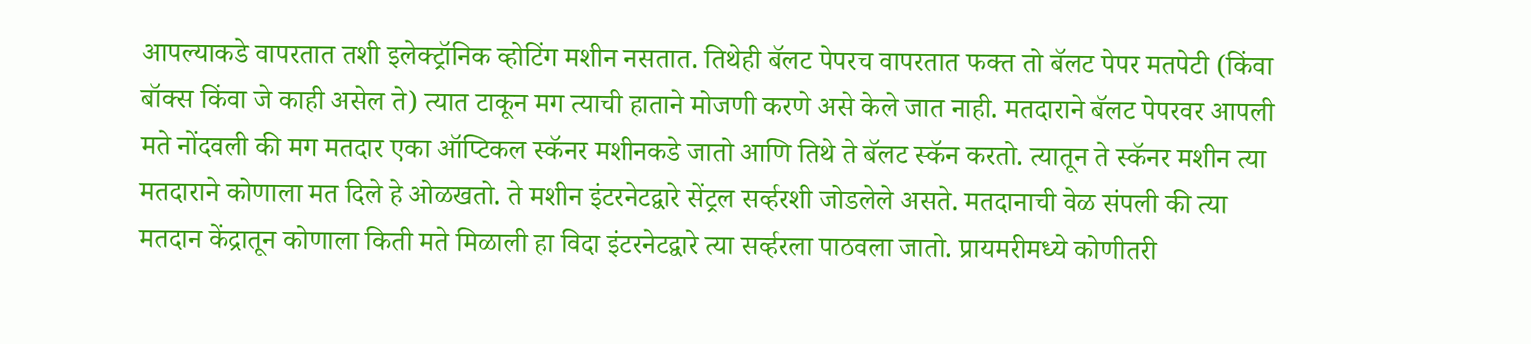आपल्याकडे वापरतात तशी इलेक्ट्रॉनिक व्होटिंग मशीन नसतात. तिथेही बॅलट पेपरच वापरतात फक्त तो बॅलट पेपर मतपेटी (किंवा बॉक्स किंवा जे काही असेल ते) त्यात टाकून मग त्याची हाताने मोजणी करणे असे केले जात नाही. मतदाराने बॅलट पेपरवर आपली मते नोंदवली की मग मतदार एका ऑप्टिकल स्कॅनर मशीनकडे जातो आणि तिथे ते बॅलट स्कॅन करतो. त्यातून ते स्कॅनर मशीन त्या मतदाराने कोणाला मत दिले हे ओळखतो. ते मशीन इंटरनेटद्वारे सेंट्रल सर्व्हरशी जोडलेले असते. मतदानाची वेळ संपली की त्या मतदान केंद्रातून कोणाला किती मते मिळाली हा विदा इंटरनेटद्वारे त्या सर्व्हरला पाठवला जातो. प्रायमरीमध्ये कोणीतरी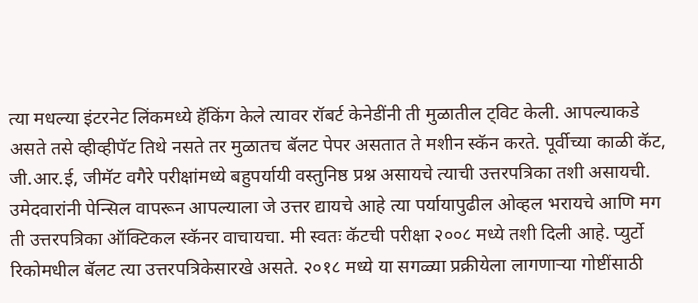त्या मधल्या इंटरनेट लिंकमध्ये हॅकिंग केले त्यावर रॉबर्ट केनेडींनी ती मुळातील ट्विट केली. आपल्याकडे असते तसे व्हीव्हीपॅट तिथे नसते तर मुळातच बॅलट पेपर असतात ते मशीन स्कॅन करते. पूर्वीच्या काळी कॅट, जी.आर.ई, जीमॅट वगैरे परीक्षांमध्ये बहुपर्यायी वस्तुनिष्ठ प्रश्न असायचे त्याची उत्तरपत्रिका तशी असायची. उमेदवारांनी पेन्सिल वापरून आपल्याला जे उत्तर द्यायचे आहे त्या पर्यायापुढील ओव्हल भरायचे आणि मग ती उत्तरपत्रिका ऑक्टिकल स्कॅनर वाचायचा. मी स्वतः कॅटची परीक्षा २००८ मध्ये तशी दिली आहे. प्युर्टो रिकोमधील बॅलट त्या उत्तरपत्रिकेसारखे असते. २०१८ मध्ये या सगळ्या प्रक्रीयेला लागणार्‍या गोष्टींसाठी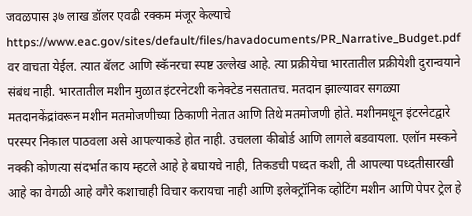जवळपास ३७ लाख डॉलर एवढी रक्कम मंजूर केल्याचे https://www.eac.gov/sites/default/files/havadocuments/PR_Narrative_Budget.pdf वर वाचता येईल. त्यात बॅलट आणि स्कॅनरचा स्पष्ट उल्लेख आहे. त्या प्रक्रीयेचा भारतातील प्रक्रीयेशी दुरान्वयाने संबंध नाही. भारतातील मशीन मुळात इंटरनेटशी कनेक्टेड नसतातच. मतदान झाल्यावर सगळ्या मतदानकेंद्रांवरून मशीन मतमोजणीच्या ठिकाणी नेतात आणि तिथे मतमोजणी होते. मशीनमधून इंटरनेटद्वारे परस्पर निकाल पाठवला असे आपल्याकडे होत नाही. उचलला कीबोर्ड आणि लागले बडवायला. एलॉन मस्कने नक्की कोणत्या संदर्भात काय म्हटले आहे हे बघायचे नाही, तिकडची पध्दत कशी, ती आपल्या पध्दतीसारखी आहे का वेगळी आहे वगैरे कशाचाही विचार करायचा नाही आणि इलेक्ट्रॉनिक व्होटिंग मशीन आणि पेपर ट्रेल हे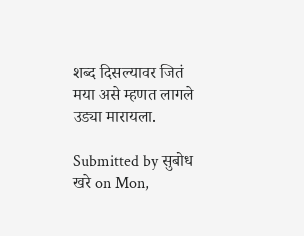शब्द दिसल्यावर जितं मया असे म्हणत लागले उड्या मारायला.

Submitted by सुबोध खरे on Mon,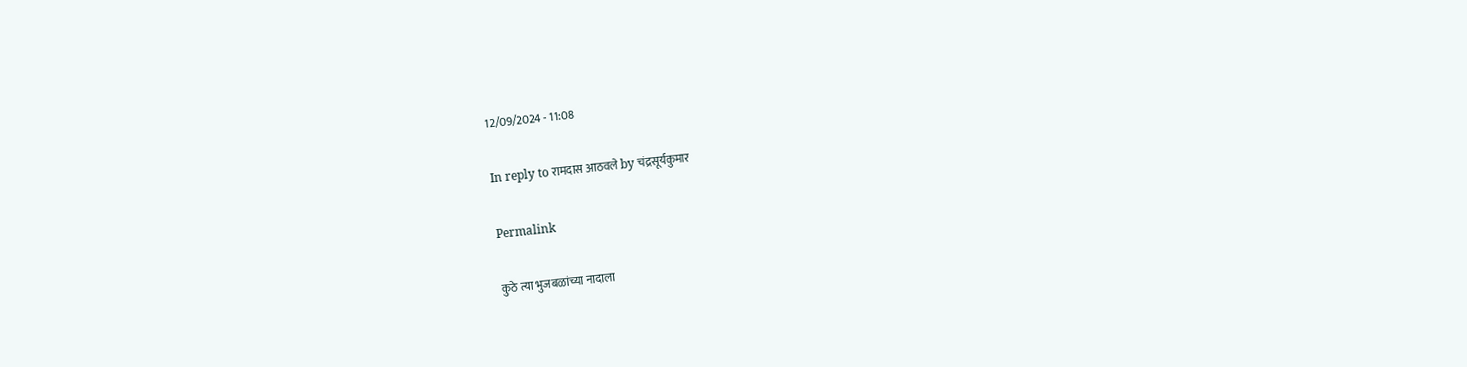12/09/2024 - 11:08

In reply to रामदास आठवले by चंद्रसूर्यकुमार

Permalink

कुठे त्या भुजबळांच्या नादाला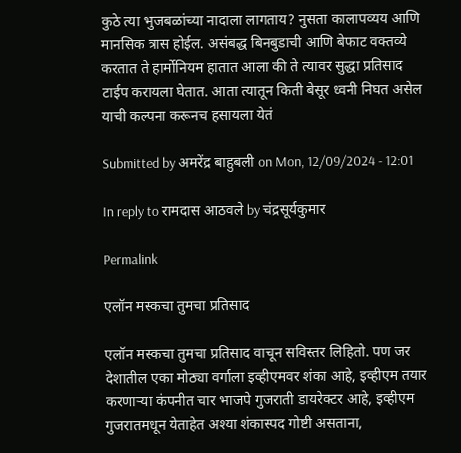कुठे त्या भुजबळांच्या नादाला लागताय? नुसता कालापव्यय आणि मानसिक त्रास होईल. असंबद्ध बिनबुडाची आणि बेफाट वक्तव्ये करतात ते हार्मोनियम हातात आला की ते त्यावर सुद्धा प्रतिसाद टाईप करायला घेतात. आता त्यातून किती बेसूर ध्वनी निघत असेल याची कल्पना करूनच हसायला येतं

Submitted by अमरेंद्र बाहुबली on Mon, 12/09/2024 - 12:01

In reply to रामदास आठवले by चंद्रसूर्यकुमार

Permalink

एलॉन मस्कचा तुमचा प्रतिसाद

एलॉन मस्कचा तुमचा प्रतिसाद वाचून सविस्तर लिहितो. पण जर देशातील एका मोठ्या वर्गाला इव्हीएमवर शंका आहे, इव्हीएम तयार करणाऱ्या कंपनीत चार भाजपे गुजराती डायरेक्टर आहे, इव्हीएम गुजरातमधून येताहेत अश्या शंकास्पद गोष्टी असताना,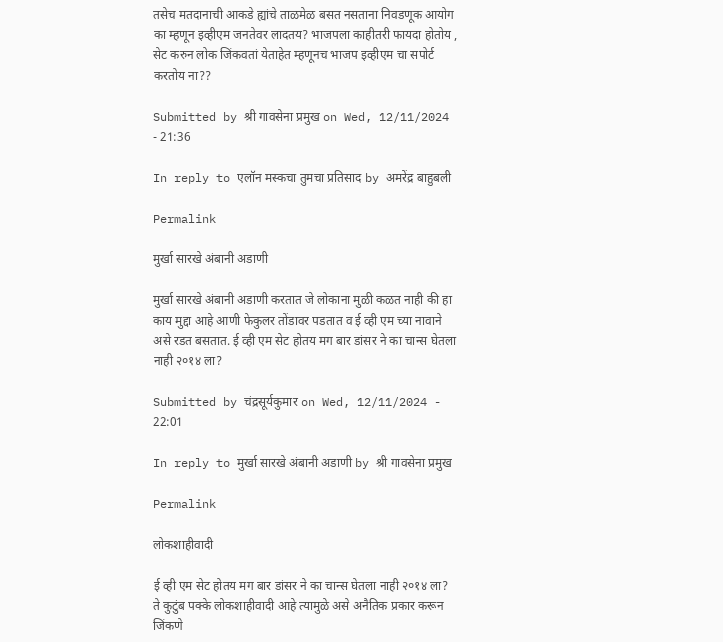तसेच मतदानाची आकडे ह्यांचे ताळमेळ बसत नसताना निवडणूक आयोग का म्हणून इव्हीएम जनतेवर लादतय? भाजपला काहीतरी फायदा होतोय , सेट करुन लोक जिंकवतां येताहेत म्हणूनच भाजप इव्हीएम चा सपोर्ट करतोय ना??

Submitted by श्री गावसेना प्रमुख on Wed, 12/11/2024 - 21:36

In reply to एलॉन मस्कचा तुमचा प्रतिसाद by अमरेंद्र बाहुबली

Permalink

मुर्खा सारखे अंबानी अडाणी

मुर्खा सारखे अंबानी अडाणी करतात जे लोकाना मुळी कळत नाही की हा काय मुद्दा आहे आणी फेकुलर तोंडावर पडतात व ई व्ही एम च्या नावाने असे रडत बसतात. ई व्ही एम सेट होतय मग बार डांसर ने का चान्स घेतला नाही २०१४ ला?

Submitted by चंद्रसूर्यकुमार on Wed, 12/11/2024 - 22:01

In reply to मुर्खा सारखे अंबानी अडाणी by श्री गावसेना प्रमुख

Permalink

लोकशाहीवादी

ई व्ही एम सेट होतय मग बार डांसर ने का चान्स घेतला नाही २०१४ ला?
ते कुटुंब पक्के लोकशाहीवादी आहे त्यामुळे असे अनैतिक प्रकार करून जिंकणे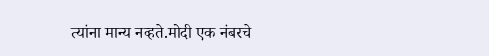त्यांना मान्य नव्हते.मोदी एक नंबरचे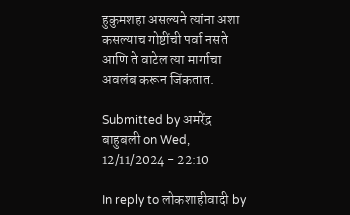हुकुमशहा असल्यने त्यांना अशा कसल्याच गोष्टींची पर्वा नसते आणि ते वाटेल त्या मार्गाचा अवलंब करून जिंकतात.

Submitted by अमरेंद्र बाहुबली on Wed, 12/11/2024 - 22:10

In reply to लोकशाहीवादी by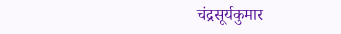चंद्रसूर्यकुमार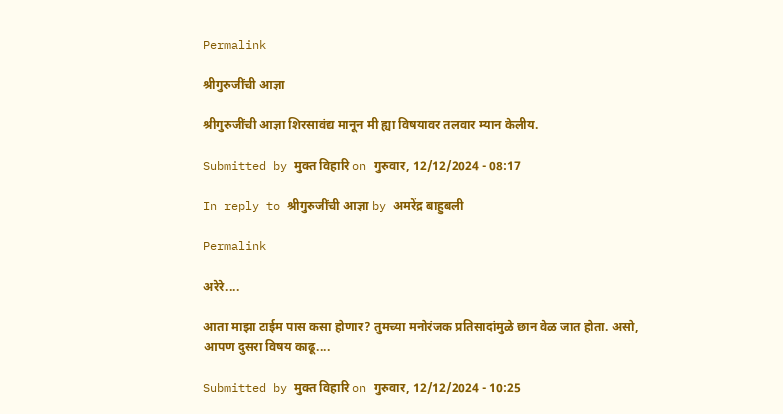Permalink

श्रीगुरुजींची आज्ञा

श्रीगुरुजींची आज्ञा शिरसावंद्य मानून मी ह्या विषयावर तलवार म्यान केलीय.

Submitted by मुक्त विहारि on गुरुवार, 12/12/2024 - 08:17

In reply to श्रीगुरुजींची आज्ञा by अमरेंद्र बाहुबली

Permalink

अरेरे....

आता माझा टाईम पास कसा होणार? तुमच्या मनोरंजक प्रतिसादांमुळे छान वेळ जात होता. असो, आपण दुसरा विषय काढू....

Submitted by मुक्त विहारि on गुरुवार, 12/12/2024 - 10:25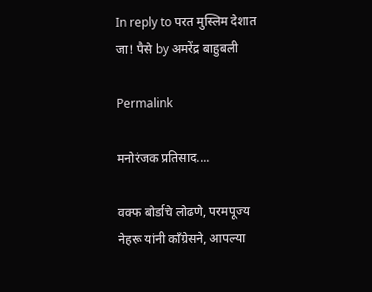In reply to परत मुस्लिम देशात जा! पैसे by अमरेंद्र बाहुबली

Permalink

मनोरंजक प्रतिसाद....

वक्फ बोर्डाचे लोढणे, परमपूज्य नेहरू यांनी काँग्रेसने, आपल्या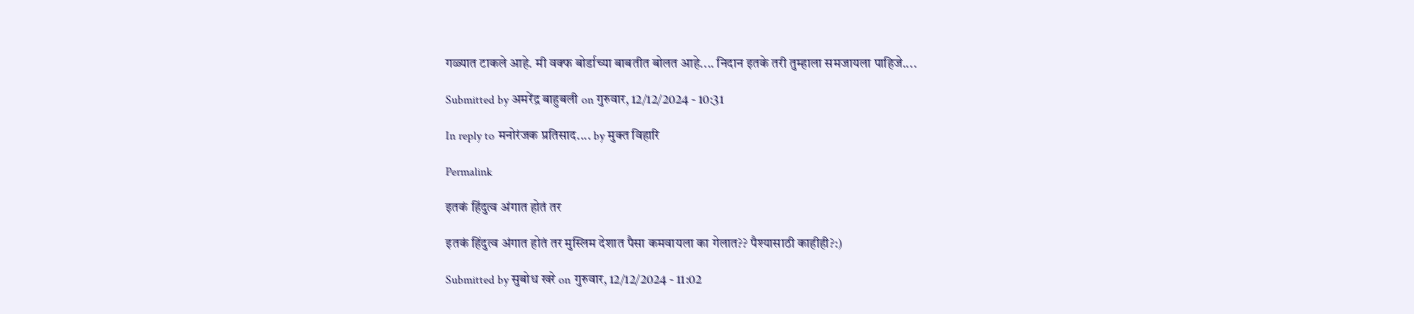गळ्यात टाकले आहे. मी वक्फ बोर्डाच्या बाबतीत बोलत आहे.... निदान इतके तरी तुम्हाला समजायला पाहिजे....

Submitted by अमरेंद्र बाहुबली on गुरुवार, 12/12/2024 - 10:31

In reply to मनोरंजक प्रतिसाद.... by मुक्त विहारि

Permalink

इतकं हिंदुत्व अंगात होतं तर

इतकं हिंदुत्व अंगात होतं तर मुस्लिम देशात पैसा कमवायला का गेलात?? पैश्यासाठी काहीही?:)

Submitted by सुबोध खरे on गुरुवार, 12/12/2024 - 11:02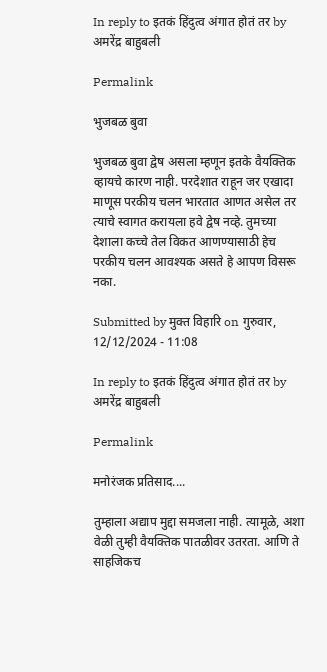In reply to इतकं हिंदुत्व अंगात होतं तर by अमरेंद्र बाहुबली

Permalink

भुजबळ बुवा

भुजबळ बुवा द्वेष असला म्हणून इतके वैयक्तिक व्हायचे कारण नाही. परदेशात राहून जर एखादा माणूस परकीय चलन भारतात आणत असेल तर त्याचे स्वागत करायला हवे द्वेष नव्हे. तुमच्या देशाला कच्चे तेल विकत आणण्यासाठी हेच परकीय चलन आवश्यक असते हे आपण विसरू नका.

Submitted by मुक्त विहारि on गुरुवार, 12/12/2024 - 11:08

In reply to इतकं हिंदुत्व अंगात होतं तर by अमरेंद्र बाहुबली

Permalink

मनोरंजक प्रतिसाद....

तुम्हाला अद्याप मुद्दा समजला नाही. त्यामूळे, अशा वेळी तुम्ही वैयक्तिक पातळीवर उतरता. आणि ते साहजिकच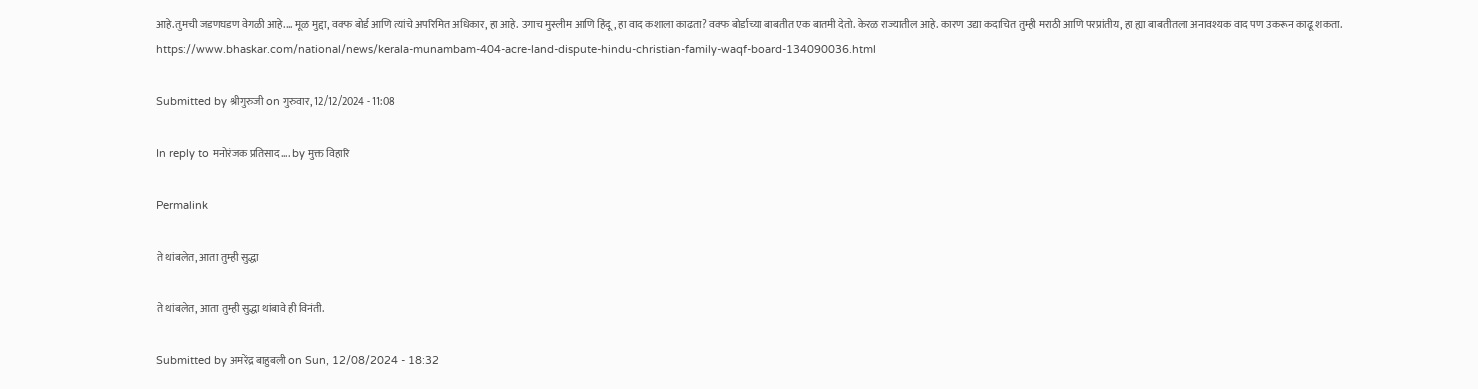आहे.तुमची जडणघडण वेगळी आहे.... मूळ मुद्दा, वक्फ बोर्ड आणि त्यांचे अपरिमित अधिकार, हा आहे. उगाच मुस्लीम आणि हिंदू, हा वाद कशाला काढता? वक्फ बोर्डाच्या बाबतीत एक बातमी देतो. केरळ राज्यातील आहे. कारण उद्या कदाचित तुम्ही मराठी आणि परप्रांतीय, हा ह्या बाबतीतला अनावश्यक वाद पण उकरून काढू शकता. https://www.bhaskar.com/national/news/kerala-munambam-404-acre-land-dispute-hindu-christian-family-waqf-board-134090036.html

Submitted by श्रीगुरुजी on गुरुवार, 12/12/2024 - 11:08

In reply to मनोरंजक प्रतिसाद.... by मुक्त विहारि

Permalink

ते थांबलेत, आता तुम्ही सुद्धा

ते थांबलेत, आता तुम्ही सुद्धा थांबावे ही विनंती.

Submitted by अमरेंद्र बाहुबली on Sun, 12/08/2024 - 18:32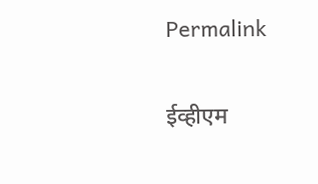Permalink

ईव्हीएम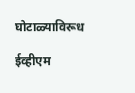घोटाळ्याविरूध

ईव्हीएम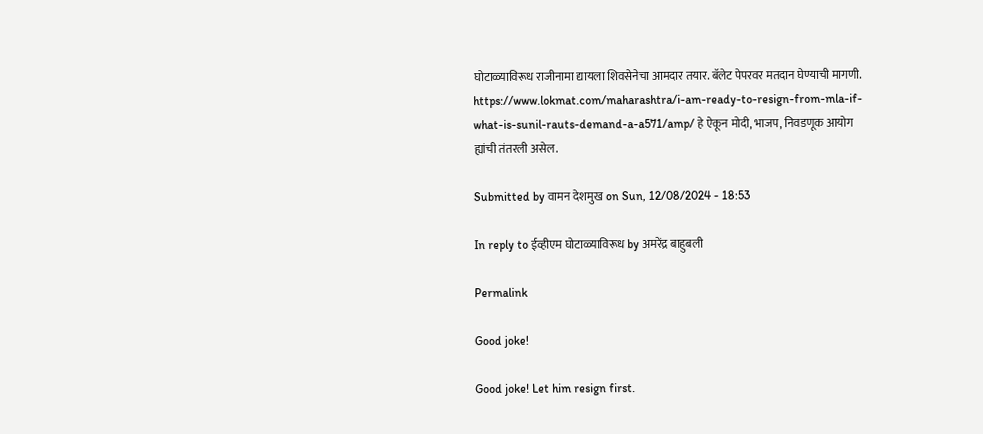घोटाळ्याविरूध राजीनामा द्यायला शिवसेनेचा आमदार तयार. बॅलेट पेपरवर मतदान घेण्याची मागणी. https://www.lokmat.com/maharashtra/i-am-ready-to-resign-from-mla-if-what-is-sunil-rauts-demand-a-a571/amp/ हे ऐकून मोदी, भाजप, निवडणूक आयोग ह्यांची तंतरली असेल.

Submitted by वामन देशमुख on Sun, 12/08/2024 - 18:53

In reply to ईव्हीएम घोटाळ्याविरूध by अमरेंद्र बाहुबली

Permalink

Good joke!

Good joke! Let him resign first.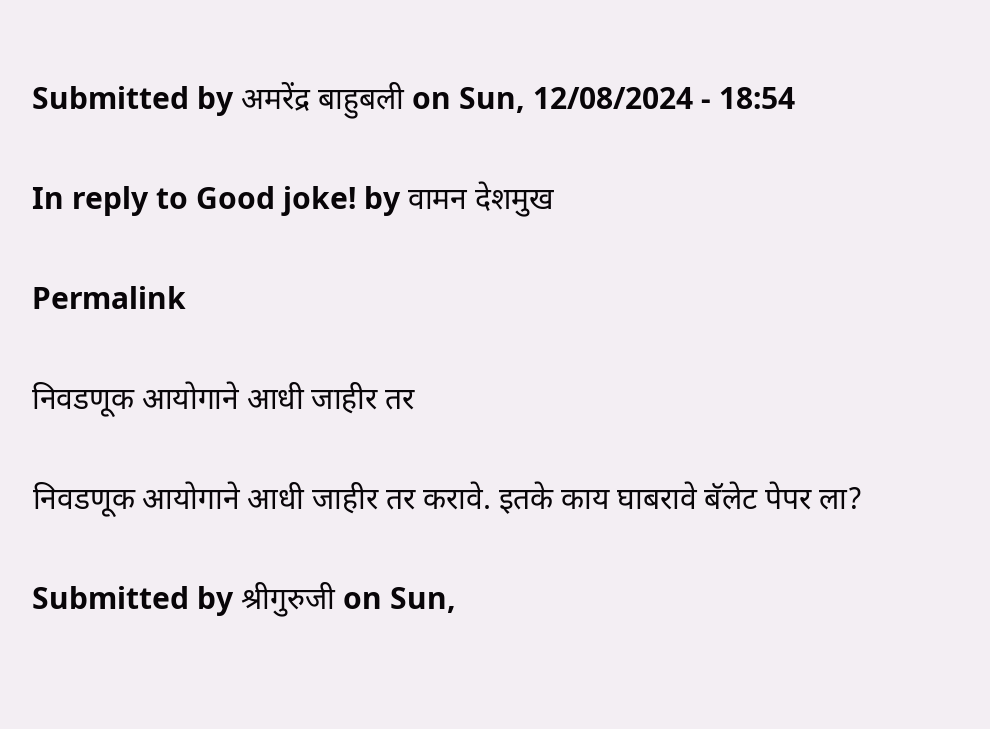Submitted by अमरेंद्र बाहुबली on Sun, 12/08/2024 - 18:54

In reply to Good joke! by वामन देशमुख

Permalink

निवडणूक आयोगाने आधी जाहीर तर

निवडणूक आयोगाने आधी जाहीर तर करावे. इतके काय घाबरावे बॅलेट पेपर ला?

Submitted by श्रीगुरुजी on Sun,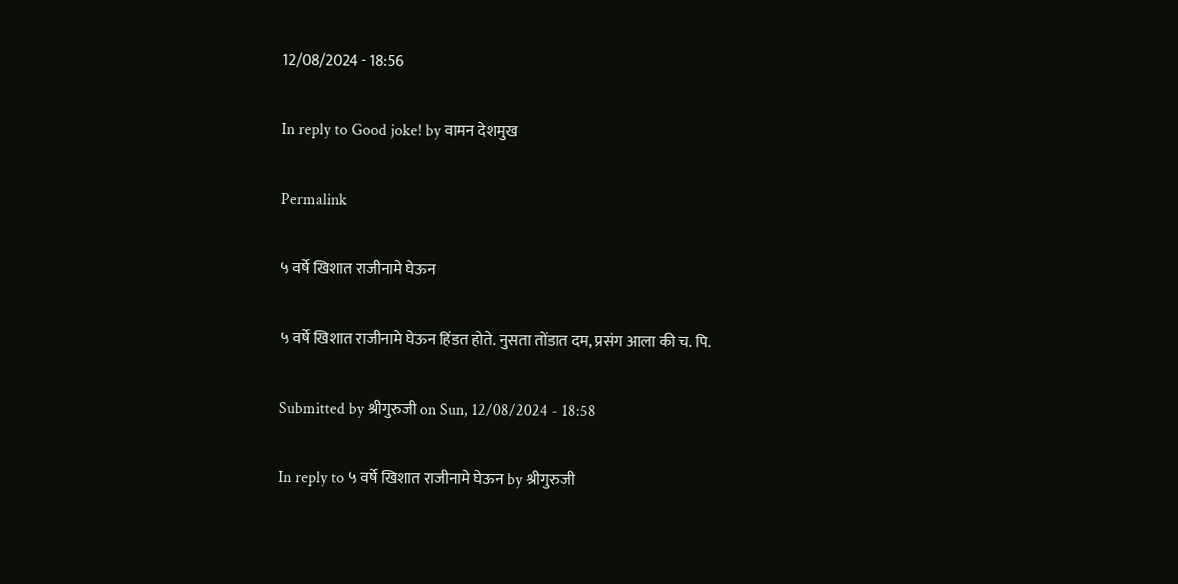12/08/2024 - 18:56

In reply to Good joke! by वामन देशमुख

Permalink

५ वर्षे खिशात राजीनामे घेऊन

५ वर्षे खिशात राजीनामे घेऊन हिंडत होते. नुसता तोंडात दम, प्रसंग आला की च. पि.

Submitted by श्रीगुरुजी on Sun, 12/08/2024 - 18:58

In reply to ५ वर्षे खिशात राजीनामे घेऊन by श्रीगुरुजी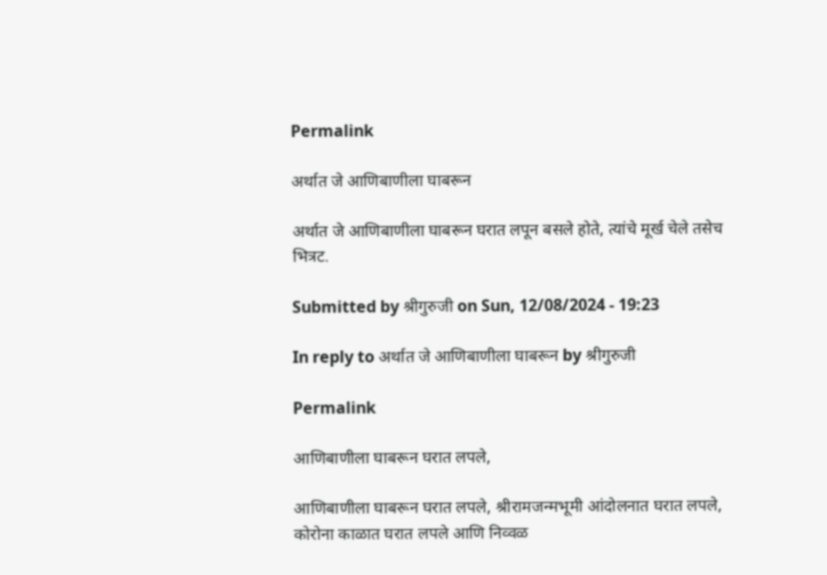Permalink

अर्थात जे आणिबाणीला घाबरून

अर्थात जे आणिबाणीला घाबरून घरात लपून बसले होते, त्यांचे मूर्ख चेले तसेच भित्रट.

Submitted by श्रीगुरुजी on Sun, 12/08/2024 - 19:23

In reply to अर्थात जे आणिबाणीला घाबरून by श्रीगुरुजी

Permalink

आणिबाणीला घाबरून घरात लपले,

आणिबाणीला घाबरून घरात लपले, श्रीरामजन्मभूमी आंदोलनात घरात लपले, कोरोना काळात घरात लपले आणि निव्वळ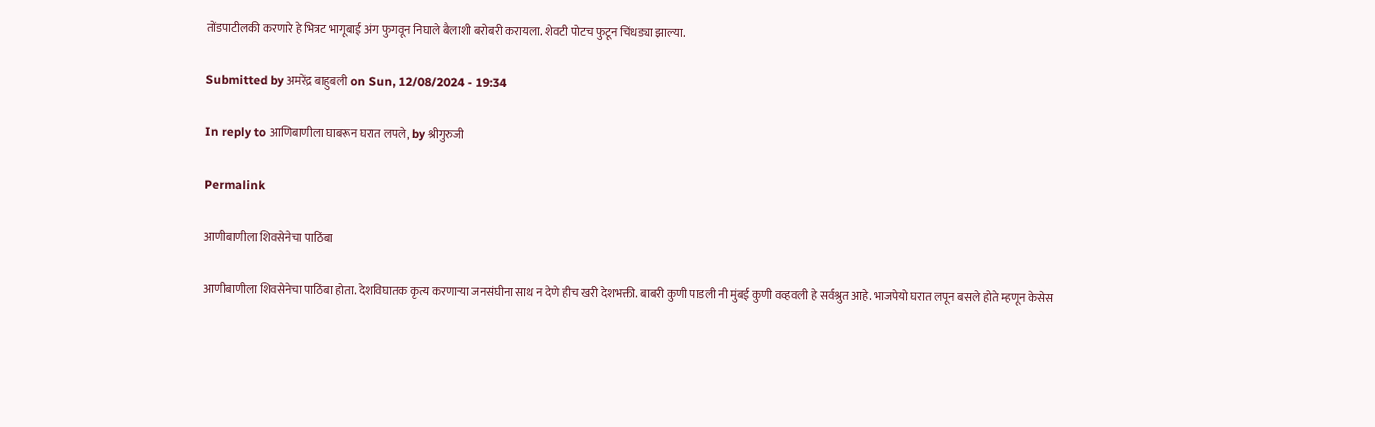तोंडपाटीलकी करणारे हे भित्रट भागूबाई अंग फुगवून निघाले बैलाशी बरोबरी करायला. शेवटी पोटच फुटून चिंधड्या झाल्या.

Submitted by अमरेंद्र बाहुबली on Sun, 12/08/2024 - 19:34

In reply to आणिबाणीला घाबरून घरात लपले, by श्रीगुरुजी

Permalink

आणीबाणीला शिवसेनेचा पाठिंबा

आणीबाणीला शिवसेनेचा पाठिंबा होता. देशविघातक कृत्य करणाऱ्या जनसंघीना साथ न देणे हीच खरी देशभक्ती. बाबरी कुणी पाडली नी मुंबई कुणी वव्हवली हे सर्वश्रुत आहे. भाजपेयो घरात लपून बसले होते म्हणून केसेस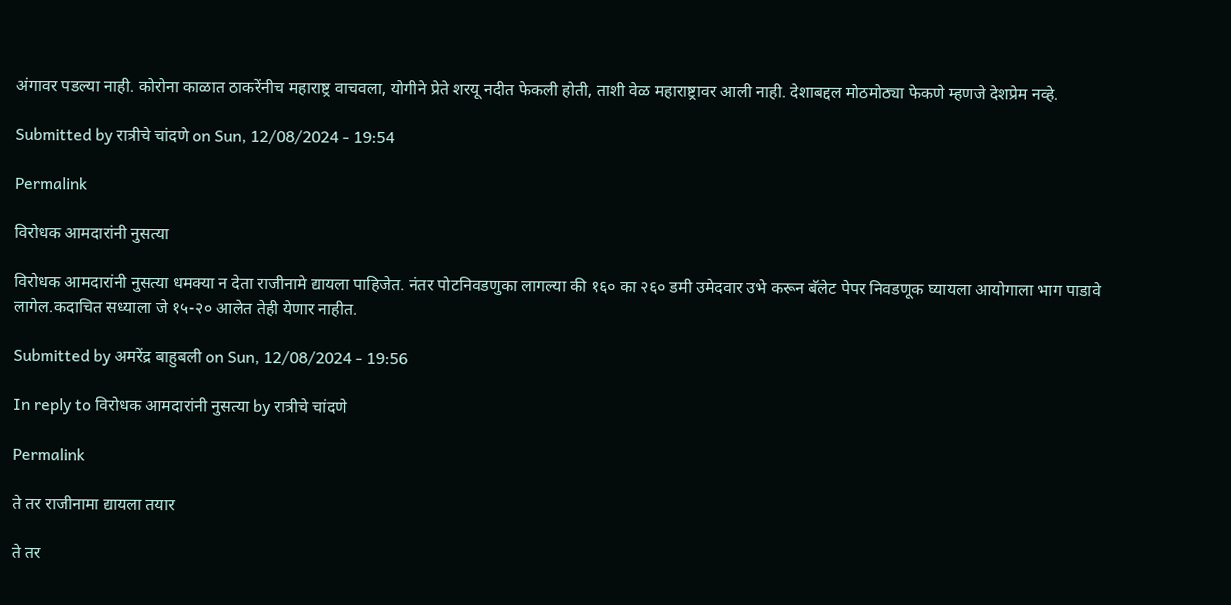अंगावर पडल्या नाही. कोरोना काळात ठाकरेंनीच महाराष्ट्र वाचवला, योगीने प्रेते शरयू नदीत फेकली होती, ताशी वेळ महाराष्ट्रावर आली नाही. देशाबद्दल मोठमोठ्या फेकणे म्हणजे देशप्रेम नव्हे.

Submitted by रात्रीचे चांदणे on Sun, 12/08/2024 - 19:54

Permalink

विरोधक आमदारांनी नुसत्या

विरोधक आमदारांनी नुसत्या धमक्या न देता राजीनामे द्यायला पाहिजेत. नंतर पोटनिवडणुका लागल्या की १६० का २६० डमी उमेदवार उभे करून बॅलेट पेपर निवडणूक घ्यायला आयोगाला भाग पाडावे लागेल.कदाचित सध्याला जे १५-२० आलेत तेही येणार नाहीत.

Submitted by अमरेंद्र बाहुबली on Sun, 12/08/2024 - 19:56

In reply to विरोधक आमदारांनी नुसत्या by रात्रीचे चांदणे

Permalink

ते तर राजीनामा द्यायला तयार

ते तर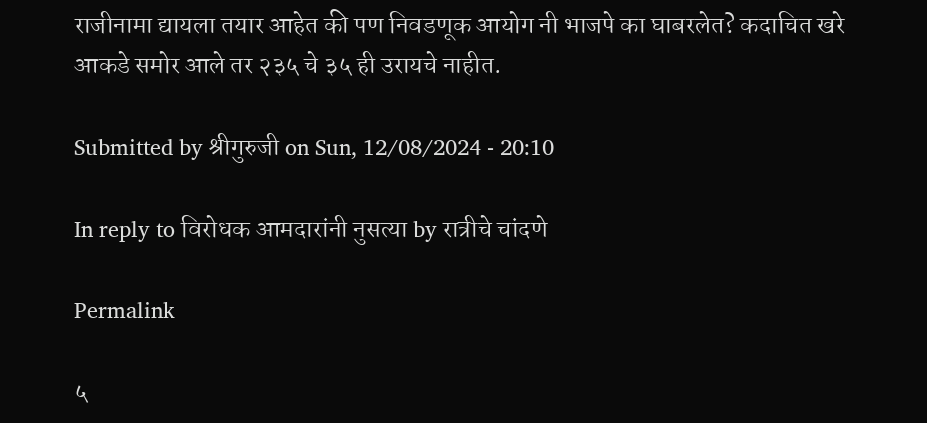राजीनामा द्यायला तयार आहेत की पण निवडणूक आयोग नी भाजपे का घाबरलेत? कदाचित खरे आकडे समोर आले तर २३५ चे ३५ ही उरायचे नाहीत.

Submitted by श्रीगुरुजी on Sun, 12/08/2024 - 20:10

In reply to विरोधक आमदारांनी नुसत्या by रात्रीचे चांदणे

Permalink

५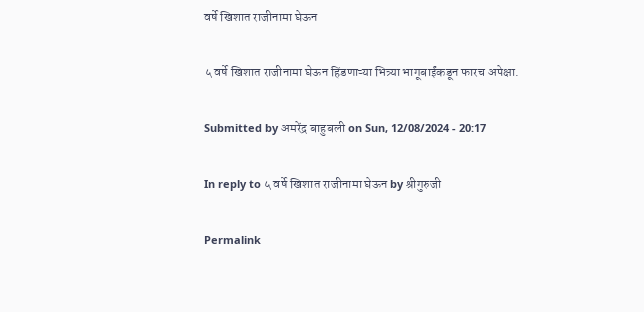वर्षे खिशात राजीनामा घेऊन

५ वर्षे खिशात राजीनामा घेऊन हिंडणाऱ्या भित्र्या भागूबाईंकडून फारच अपेक्षा.

Submitted by अमरेंद्र बाहुबली on Sun, 12/08/2024 - 20:17

In reply to ५ वर्षे खिशात राजीनामा घेऊन by श्रीगुरुजी

Permalink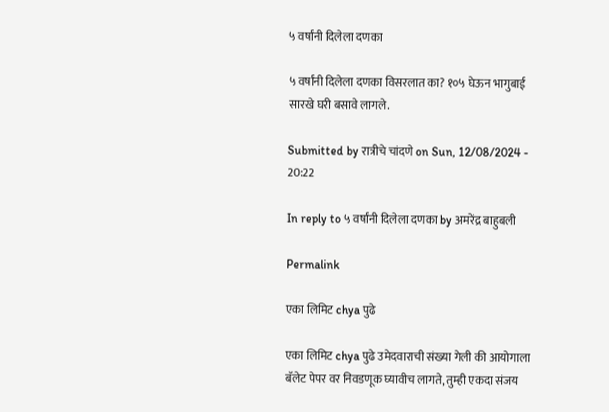५ वर्षांनी दिलेला दणका

५ वर्षांनी दिलेला दणका विसरलात का? १०५ घेऊन भागुबाई सारखे घरी बसावे लागले.

Submitted by रात्रीचे चांदणे on Sun, 12/08/2024 - 20:22

In reply to ५ वर्षांनी दिलेला दणका by अमरेंद्र बाहुबली

Permalink

एका लिमिट chya पुढे

एका लिमिट chya पुढे उमेदवाराची संख्या गेली की आयोगाला बॅलेट पेपर वर निवडणूक घ्यावीच लागते, तुम्ही एकदा संजय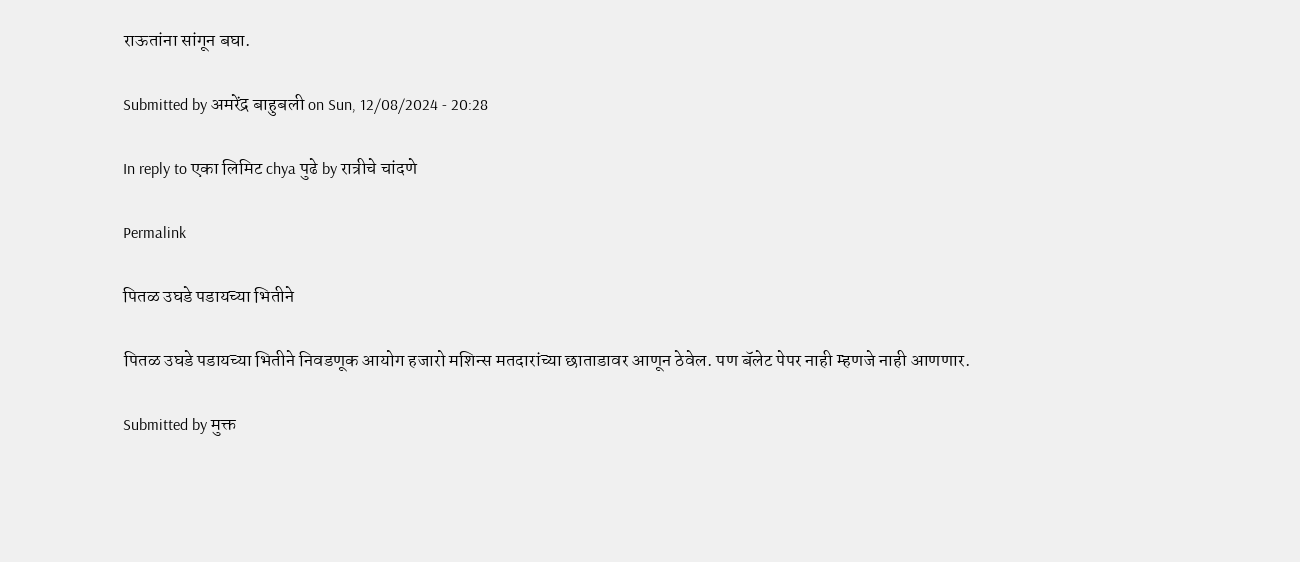राऊतांना सांगून बघा.

Submitted by अमरेंद्र बाहुबली on Sun, 12/08/2024 - 20:28

In reply to एका लिमिट chya पुढे by रात्रीचे चांदणे

Permalink

पितळ उघडे पडायच्या भितीने

पितळ उघडे पडायच्या भितीने निवडणूक आयोग हजारो मशिन्स मतदारांच्या छाताडावर आणून ठेवेल. पण बॅलेट पेपर नाही म्हणजे नाही आणणार.

Submitted by मुक्त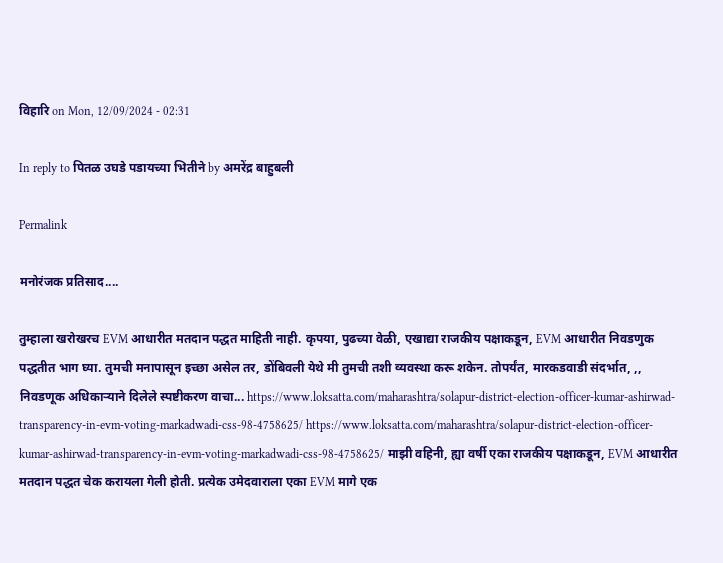विहारि on Mon, 12/09/2024 - 02:31

In reply to पितळ उघडे पडायच्या भितीने by अमरेंद्र बाहुबली

Permalink

मनोरंजक प्रतिसाद....

तुम्हाला खरोखरच EVM आधारीत मतदान पद्धत माहिती नाही. कृपया, पुढच्या वेळी, एखाद्या राजकीय पक्षाकडून, EVM आधारीत निवडणुक पद्धतीत भाग घ्या. तुमची मनापासून इच्छा असेल तर, डोंबिवली येथे मी तुमची तशी व्यवस्था करू शकेन. तोपर्यंत, मारकडवाडी संदर्भात, ,, निवडणूक अधिकाऱ्याने दिलेले स्पष्टीकरण वाचा... https://www.loksatta.com/maharashtra/solapur-district-election-officer-kumar-ashirwad-transparency-in-evm-voting-markadwadi-css-98-4758625/ https://www.loksatta.com/maharashtra/solapur-district-election-officer-kumar-ashirwad-transparency-in-evm-voting-markadwadi-css-98-4758625/ माझी वहिनी, ह्या वर्षी एका राजकीय पक्षाकडून, EVM आधारीत मतदान पद्धत चेक करायला गेली होती. प्रत्येक उमेदवाराला एका EVM मागे एक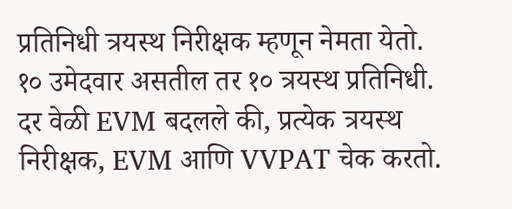प्रतिनिधी त्रयस्थ निरीक्षक म्हणून नेमता येतो. १० उमेदवार असतील तर १० त्रयस्थ प्रतिनिधी. दर वेळी EVM बदलले की, प्रत्येक त्रयस्थ निरीक्षक, EVM आणि VVPAT चेक करतो.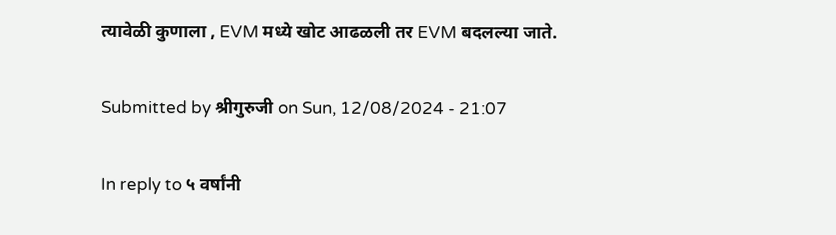त्यावेळी कुणाला , EVM मध्ये खोट आढळली तर EVM बदलल्या जाते.

Submitted by श्रीगुरुजी on Sun, 12/08/2024 - 21:07

In reply to ५ वर्षांनी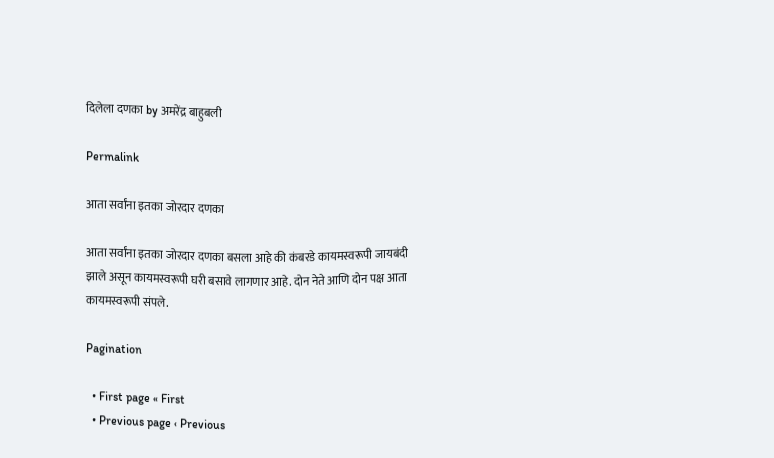दिलेला दणका by अमरेंद्र बाहुबली

Permalink

आता सर्वांना इतका जोरदार दणका

आता सर्वांना इतका जोरदार दणका बसला आहे की कंबरडे कायमस्वरूपी जायबंदी झाले असून कायमस्वरूपी घरी बसावे लागणार आहे. दोन नेते आणि दोन पक्ष आता कायमस्वरूपी संपले.

Pagination

  • First page « First
  • Previous page ‹ Previous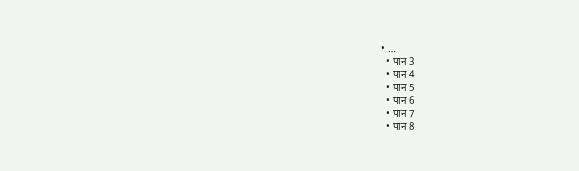• …
  • पान 3
  • पान 4
  • पान 5
  • पान 6
  • पान 7
  • पान 8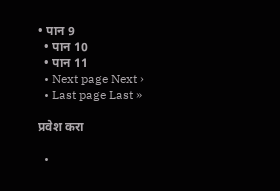• पान 9
  • पान 10
  • पान 11
  • Next page Next ›
  • Last page Last »

प्रवेश करा

  •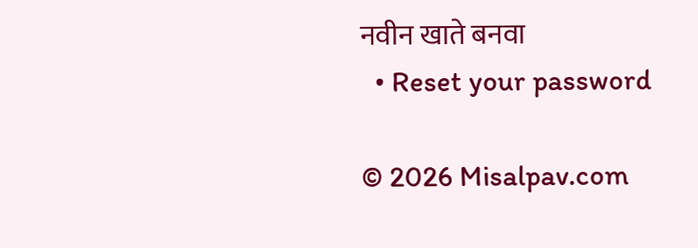नवीन खाते बनवा
  • Reset your password

© 2026 Misalpav.com